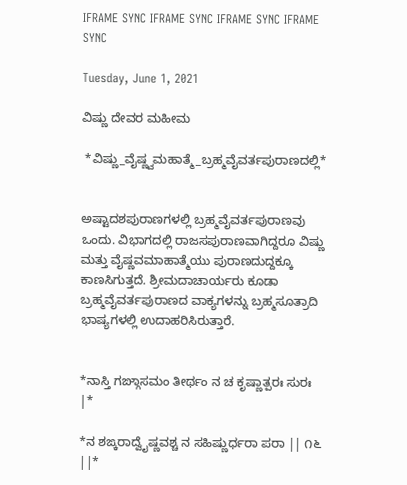IFRAME SYNC IFRAME SYNC IFRAME SYNC IFRAME SYNC

Tuesday, June 1, 2021

ವಿಷ್ಣು ದೇವರ ಮಹೀಮ

 *ವಿಷ್ಣು_ವೈಷ್ಣ್ವಮಹಾತ್ಮೆ_ಬ್ರಹ್ಮವೈವರ್ತಪುರಾಣದಲ್ಲಿ*


ಅಷ್ಟಾದಶಪುರಾಣಗಳಲ್ಲಿ ಬ್ರಹ್ಮವೈವರ್ತಪುರಾಣವು ಒಂದು. ವಿಭಾಗದಲ್ಲಿ ರಾಜಸಪುರಾಣವಾಗಿದ್ದರೂ ವಿಷ್ಣು ಮತ್ತು ವೈಷ್ಣವಮಾಹಾತ್ಮೆಯು ಪುರಾಣದುದ್ದಕ್ಕೂ ಕಾಣಸಿಗುತ್ತದೆ. ಶ್ರೀಮದಾಚಾರ್ಯರು ಕೂಡಾ ಬ್ರಹ್ಮವೈವರ್ತಪುರಾಣದ ವಾಕ್ಯಗಳನ್ನು ಬ್ರಹ್ಮಸೂತ್ರಾದಿ ಭಾಷ್ಯಗಳಲ್ಲಿ ಉದಾಹರಿಸಿರುತ್ತಾರೆ.


*ನಾಸ್ತಿ ಗಙ್ಗಾಸಮಂ ತೀರ್ಥಂ ನ ಚ ಕೃಷ್ಣಾತ್ಪರಃ ಸುರಃ |*

*ನ ಶಙ್ಕರಾದ್ವೈಷ್ಣವಶ್ಚ ನ ಸಹಿಷ್ಣುರ್ಧರಾ ಪರಾ || ೧೬ ||*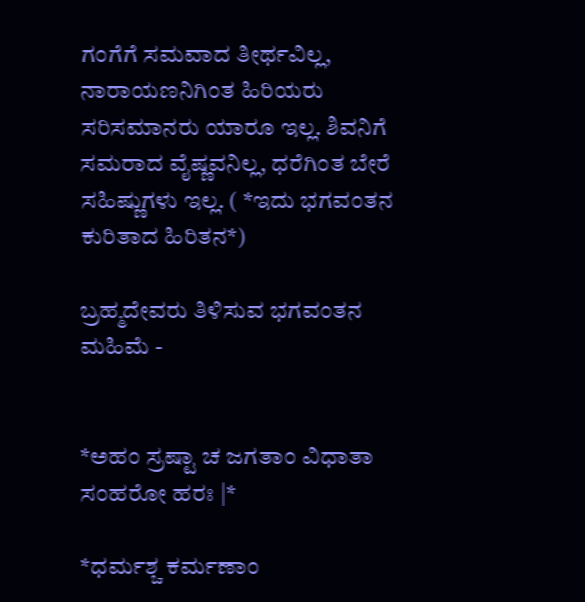ಗಂಗೆಗೆ ಸಮವಾದ ತೀರ್ಥವಿಲ್ಲ, ನಾರಾಯಣನಿಗಿಂತ ಹಿರಿಯರು ಸರಿಸಮಾನರು ಯಾರೂ ಇಲ್ಲ. ಶಿವನಿಗೆ ಸಮರಾದ ವೈಷ್ಣವನಿಲ್ಲ, ಧರೆಗಿಂತ ಬೇರೆ ಸಹಿಷ್ಣುಗಳು ಇಲ್ಲ. ( *ಇದು ಭಗವಂತನ ಕುರಿತಾದ ಹಿರಿತನ*)

ಬ್ರಹ್ಮದೇವರು ತಿಳಿಸುವ ಭಗವಂತನ ಮಹಿಮೆ -


*ಅಹಂ ಸ್ರಷ್ಟಾ ಚ ಜಗತಾಂ ವಿಧಾತಾ ಸಂಹರೋ ಹರಃ |*

*ಧರ್ಮಶ್ಚ ಕರ್ಮಣಾಂ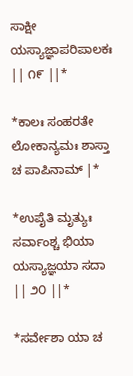ಸಾಕ್ಷೀ ಯಸ್ಯಾಜ್ಞಾಪರಿಪಾಲಕಃ || ೧೯ ||*

*ಕಾಲಃ ಸಂಹರತೇ ಲೋಕಾನ್ಯಮಃ ಶಾಸ್ತಾ ಚ ಪಾಪಿನಾಮ್ |*

*ಉಪೈತಿ ಮೃತ್ಯುಃ ಸರ್ವಾಂಶ್ಚ ಭಿಯಾ ಯಸ್ಯಾಜ್ಞಯಾ ಸದಾ || ೨೦ ||*

*ಸರ್ವೇಶಾ ಯಾ ಚ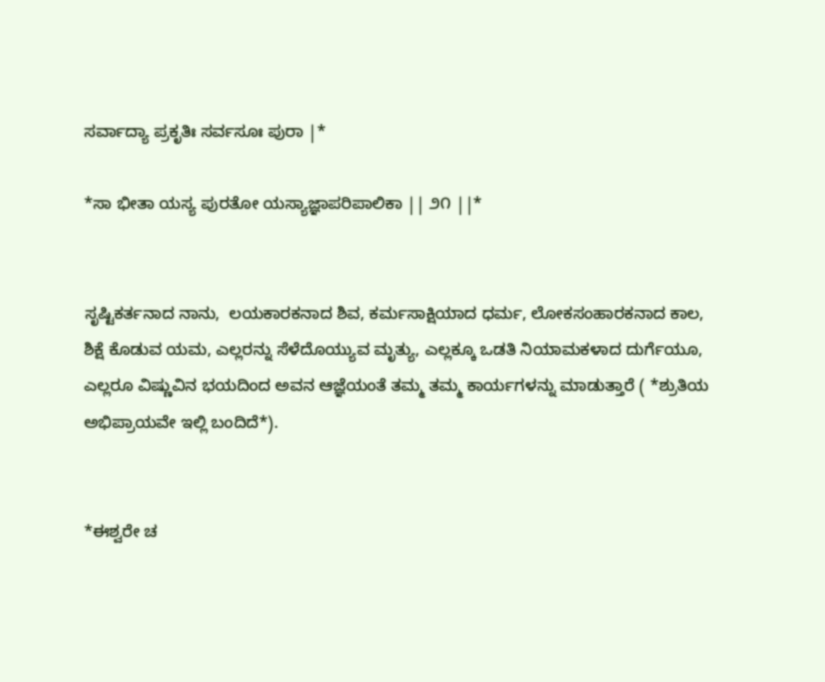ಸರ್ವಾದ್ಯಾ ಪ್ರಕೃತಿಃ ಸರ್ವಸೂಃ ಪುರಾ |*

*ಸಾ ಭೀತಾ ಯಸ್ಯ ಪುರತೋ ಯಸ್ಯಾಜ್ಞಾಪರಿಪಾಲಿಕಾ || ೨೧ ||*


ಸೃಷ್ಟಿಕರ್ತನಾದ ನಾನು,  ಲಯಕಾರಕನಾದ ಶಿವ, ಕರ್ಮಸಾಕ್ಷಿಯಾದ ಧರ್ಮ, ಲೋಕಸಂಹಾರಕನಾದ ಕಾಲ, ಶಿಕ್ಷೆ ಕೊಡುವ ಯಮ, ಎಲ್ಲರನ್ನು ಸೆಳೆದೊಯ್ಯುವ ಮೃತ್ಯು, ಎಲ್ಲಕ್ಕೂ ಒಡತಿ ನಿಯಾಮಕಳಾದ ದುರ್ಗೆಯೂ, ಎಲ್ಲರೂ ವಿಷ್ಣುವಿನ ಭಯದಿಂದ ಅವನ ಆಜ್ಞೆಯಂತೆ ತಮ್ಮ ತಮ್ಮ ಕಾರ್ಯಗಳನ್ನು ಮಾಡುತ್ತಾರೆ ( *ಶ್ರುತಿಯ ಅಭಿಪ್ರಾಯವೇ ಇಲ್ಲಿ ಬಂದಿದೆ*).


*ಈಶ್ವರೇ ಚ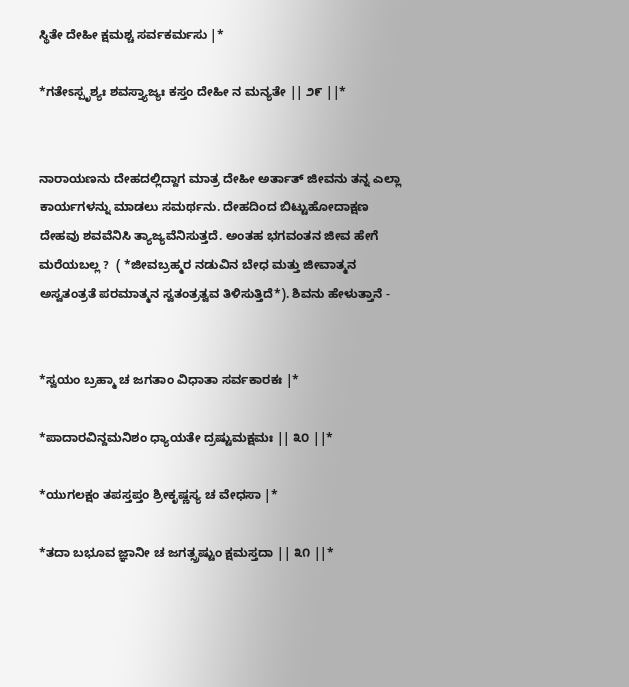ಸ್ಥಿತೇ ದೇಹೀ ಕ್ಷಮಶ್ಚ ಸರ್ವಕರ್ಮಸು |*

*ಗತೇಽಸ್ಪೃಶ್ಯಃ ಶವಸ್ತ್ಯಾಜ್ಯಃ ಕಸ್ತಂ ದೇಹೀ ನ ಮನ್ಯತೇ || ೨೯ ||*


ನಾರಾಯಣನು ದೇಹದಲ್ಲಿದ್ದಾಗ ಮಾತ್ರ ದೇಹೀ ಅರ್ತಾತ್ ಜೀವನು ತನ್ನ ಎಲ್ಲಾ ಕಾರ್ಯಗಳನ್ನು ಮಾಡಲು ಸಮರ್ಥನು. ದೇಹದಿಂದ ಬಿಟ್ಟುಹೋದಾಕ್ಷಣ ದೇಹವು ಶವವೆನಿಸಿ ತ್ಯಾಜ್ಯವೆನಿಸುತ್ತದೆ. ಅಂತಹ ಭಗವಂತನ ಜೀವ ಹೇಗೆ ಮರೆಯಬಲ್ಲ ?  ( *ಜೀವಬ್ರಹ್ಮರ ನಡುವಿನ ಬೇಧ ಮತ್ತು ಜೀವಾತ್ಮನ ಅಸ್ವತಂತ್ರತೆ ಪರಮಾತ್ಮನ ಸ್ವತಂತ್ರತ್ವವ ತಿಳಿಸುತ್ತಿದೆ*). ಶಿವನು ಹೇಳುತ್ತಾನೆ -


*ಸ್ವಯಂ ಬ್ರಹ್ಮಾ ಚ ಜಗತಾಂ ವಿಧಾತಾ ಸರ್ವಕಾರಕಃ |*

*ಪಾದಾರವಿನ್ದಮನಿಶಂ ಧ್ಯಾಯತೇ ದ್ರಷ್ಟುಮಕ್ಷಮಃ || ೩೦ ||*

*ಯುಗಲಕ್ಷಂ ತಪಸ್ತಪ್ತಂ ಶ್ರೀಕೃಷ್ಣಸ್ಯ ಚ ವೇಧಸಾ |*

*ತದಾ ಬಭೂವ ಜ್ಞಾನೀ ಚ ಜಗತ್ಸ್ರಷ್ಟುಂ ಕ್ಷಮಸ್ತದಾ || ೩೧ ||*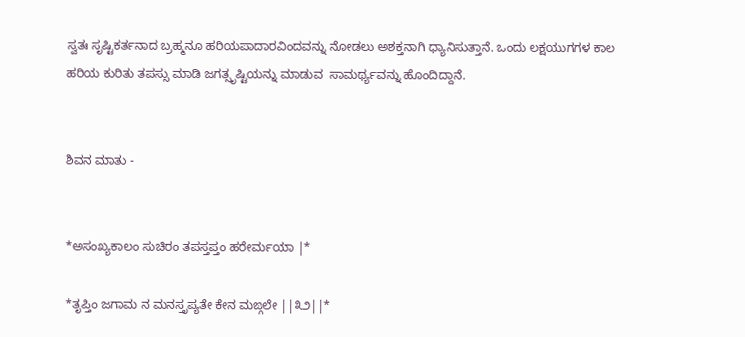ಸ್ವತಃ ಸೃಷ್ಟಿಕರ್ತನಾದ ಬ್ರಹ್ಮನೂ ಹರಿಯಪಾದಾರವಿಂದವನ್ನು ನೋಡಲು ಅಶಕ್ತನಾಗಿ ಧ್ಯಾನಿಸುತ್ತಾನೆ. ಒಂದು ಲಕ್ಷಯುಗಗಳ ಕಾಲ ಹರಿಯ ಕುರಿತು ತಪಸ್ಸು ಮಾಡಿ ಜಗತ್ಸೃಷ್ಟಿಯನ್ನು ಮಾಡುವ  ಸಾಮರ್ಥ್ಯವನ್ನು ಹೊಂದಿದ್ದಾನೆ.


ಶಿವನ ಮಾತು -


*ಅಸಂಖ್ಯಕಾಲಂ ಸುಚಿರಂ ತಪಸ್ತಪ್ತಂ ಹರೇರ್ಮಯಾ |*

*ತೃಪ್ತಿಂ ಜಗಾಮ ನ ಮನಸ್ತೃಪ್ಯತೇ ಕೇನ ಮಙ್ಗಲೇ ||೩೨||*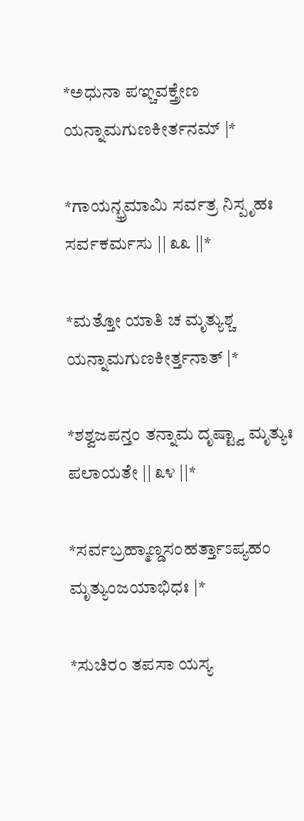*ಅಧುನಾ ಪಞ್ಚವಕ್ತ್ರೇಣ ಯನ್ನಾಮಗುಣಕೀರ್ತನಮ್ |*

*ಗಾಯನ್ಭ್ರಮಾಮಿ ಸರ್ವತ್ರ ನಿಸ್ಪೃಹಃ ಸರ್ವಕರ್ಮಸು || ೩೩ ||*

*ಮತ್ತೋ ಯಾತಿ ಚ ಮೃತ್ಯುಶ್ಚ ಯನ್ನಾಮಗುಣಕೀರ್ತ್ತನಾತ್ |*

*ಶಶ್ವಜಪನ್ತಂ ತನ್ನಾಮ ದೃಷ್ಟ್ವಾ ಮೃತ್ಯುಃ ಪಲಾಯತೇ || ೩೪ ||*

*ಸರ್ವಬ್ರಹ್ಮಾಣ್ಡಸಂಹರ್ತ್ತಾಽಪ್ಯಹಂ ಮೃತ್ಯುಂಜಯಾಭಿಧಃ |*

*ಸುಚಿರಂ ತಪಸಾ ಯಸ್ಯ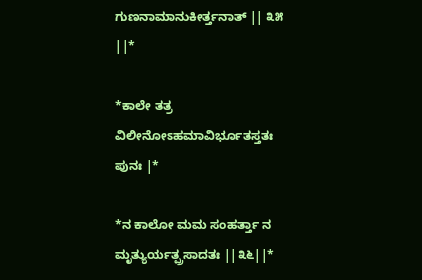ಗುಣನಾಮಾನುಕೀರ್ತ್ತನಾತ್ || ೩೫ ||*

*ಕಾಲೇ ತತ್ರ ವಿಲೀನೋಽಹಮಾವಿರ್ಭೂತಸ್ತತಃ ಪುನಃ |*

*ನ ಕಾಲೋ ಮಮ ಸಂಹರ್ತ್ತಾ ನ ಮೃತ್ಯುರ್ಯತ್ಪ್ರಸಾದತಃ ||೩೬||*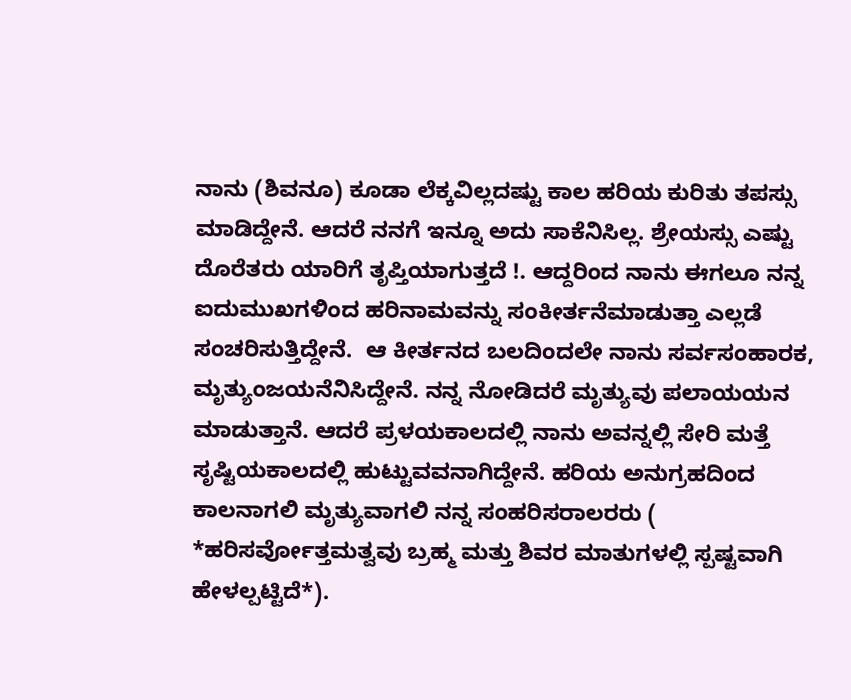ನಾನು (ಶಿವನೂ) ಕೂಡಾ ಲೆಕ್ಕವಿಲ್ಲದಷ್ಟು ಕಾಲ ಹರಿಯ ಕುರಿತು ತಪಸ್ಸು ಮಾಡಿದ್ದೇನೆ. ಆದರೆ ನನಗೆ ಇನ್ನೂ ಅದು ಸಾಕೆನಿಸಿಲ್ಲ. ಶ್ರೇಯಸ್ಸು ಎಷ್ಟು ದೊರೆತರು ಯಾರಿಗೆ ತೃಪ್ತಿಯಾಗುತ್ತದೆ !. ಆದ್ದರಿಂದ ನಾನು ಈಗಲೂ ನನ್ನ ಐದುಮುಖಗಳಿಂದ ಹರಿನಾಮವನ್ನು ಸಂಕೀರ್ತನೆಮಾಡುತ್ತಾ ಎಲ್ಲಡೆ ಸಂಚರಿಸುತ್ತಿದ್ದೇನೆ.  ಆ ಕೀರ್ತನದ ಬಲದಿಂದಲೇ ನಾನು ಸರ್ವಸಂಹಾರಕ, ಮೃತ್ಯುಂಜಯನೆನಿಸಿದ್ದೇನೆ. ನನ್ನ ನೋಡಿದರೆ ಮೃತ್ಯುವು ಪಲಾಯಯನ ಮಾಡುತ್ತಾನೆ. ಆದರೆ ಪ್ರಳಯಕಾಲದಲ್ಲಿ ನಾನು ಅವನ್ನಲ್ಲಿ ಸೇರಿ ಮತ್ತೆ ಸೃಷ್ಟಿಯಕಾಲದಲ್ಲಿ ಹುಟ್ಟುವವನಾಗಿದ್ದೇನೆ. ಹರಿಯ ಅನುಗ್ರಹದಿಂದ ಕಾಲನಾಗಲಿ ಮೃತ್ಯುವಾಗಲಿ ನನ್ನ ಸಂಹರಿಸರಾಲರರು ( *ಹರಿಸರ್ವೋತ್ತಮತ್ವವು ಬ್ರಹ್ಮ ಮತ್ತು ಶಿವರ ಮಾತುಗಳಲ್ಲಿ ಸ್ಪಷ್ಟವಾಗಿ ಹೇಳಲ್ಪಟ್ಟಿದೆ*).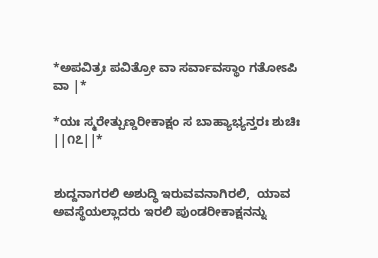*ಅಪವಿತ್ರಃ ಪವಿತ್ರೋ ವಾ ಸರ್ವಾವಸ್ಥಾಂ ಗತೋಽಪಿ ವಾ |*

*ಯಃ ಸ್ಮರೇತ್ಪುಣ್ಡರೀಕಾಕ್ಷಂ ಸ ಬಾಹ್ಯಾಭ್ಯನ್ತರಃ ಶುಚಿಃ ||೧೭||*


ಶುದ್ದನಾಗರಲಿ ಅಶುದ್ಧಿ ಇರುವವನಾಗಿರಲಿ,  ಯಾವ ಅವಸ್ಥೆಯಲ್ಲಾದರು ಇರಲಿ ಪುಂಡರೀಕಾಕ್ಷನನ್ನು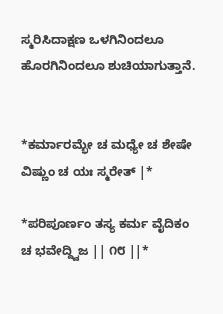ಸ್ಮರಿಸಿದಾಕ್ಷಣ ಒಳಗಿನಿಂದಲೂ ಹೊರಗಿನಿಂದಲೂ ಶುಚಿಯಾಗುತ್ತಾನೆ.


*ಕರ್ಮಾರಮ್ಭೇ ಚ ಮಧ್ಯೇ ಚ ಶೇಷೇ ವಿಷ್ಣುಂ ಚ ಯಃ ಸ್ಮರೇತ್ |*

*ಪರಿಪೂರ್ಣಂ ತಸ್ಯ ಕರ್ಮ ವೈದಿಕಂ ಚ ಭವೇದ್ದ್ವಿಜ || ೧೮ ||*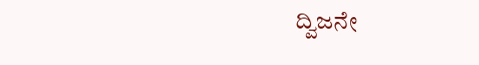ದ್ವಿಜನೇ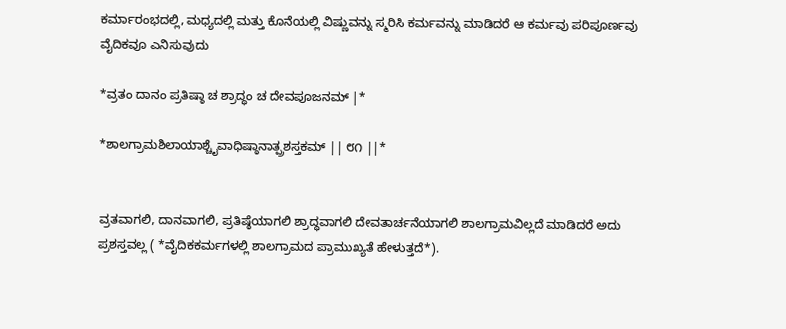ಕರ್ಮಾರಂಭದಲ್ಲಿ, ಮಧ್ಯದಲ್ಲಿ ಮತ್ತು ಕೊನೆಯಲ್ಲಿ ವಿಷ್ಣುವನ್ನು ಸ್ಮರಿಸಿ ಕರ್ಮವನ್ನು ಮಾಡಿದರೆ ಆ ಕರ್ಮವು ಪರಿಪೂರ್ಣವು ವೈದಿಕವೂ ಎನಿಸುವುದು

*ವ್ರತಂ ದಾನಂ ಪ್ರತಿಷ್ಠಾ ಚ ಶ್ರಾದ್ಧಂ ಚ ದೇವಪೂಜನಮ್ |*

*ಶಾಲಗ್ರಾಮಶಿಲಾಯಾಶ್ಚೈವಾಧಿಷ್ಠಾನಾತ್ಪ್ರಶಸ್ತಕಮ್ || ೮೧ ||*


ವ್ರತವಾಗಲಿ, ದಾನವಾಗಲಿ, ಪ್ರತಿಷ್ಠೆಯಾಗಲಿ ಶ್ರಾದ್ಧವಾಗಲಿ ದೇವತಾರ್ಚನೆಯಾಗಲಿ ಶಾಲಗ್ರಾಮವಿಲ್ಲದೆ ಮಾಡಿದರೆ ಅದು ಪ್ರಶಸ್ತವಲ್ಲ ( *ವೈದಿಕಕರ್ಮಗಳಲ್ಲಿ ಶಾಲಗ್ರಾಮದ ಪ್ರಾಮುಖ್ಯತೆ ಹೇಳುತ್ತದೆ*).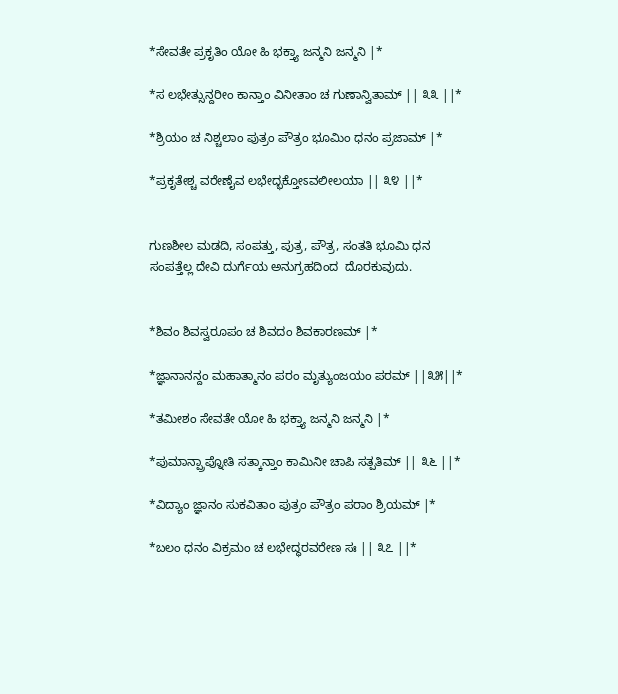*ಸೇವತೇ ಪ್ರಕೃತಿಂ ಯೋ ಹಿ ಭಕ್ತ್ಯಾ ಜನ್ಮನಿ ಜನ್ಮನಿ |*

*ಸ ಲಭೇತ್ಸುನ್ದರೀಂ ಕಾನ್ತಾಂ ವಿನೀತಾಂ ಚ ಗುಣಾನ್ವಿತಾಮ್ || ೩೩ ||*

*ಶ್ರಿಯಂ ಚ ನಿಶ್ಚಲಾಂ ಪುತ್ರಂ ಪೌತ್ರಂ ಭೂಮಿಂ ಧನಂ ಪ್ರಜಾಮ್ |*

*ಪ್ರಕೃತೇಶ್ಚ ವರೇಣೈವ ಲಭೇದ್ಭಕ್ತೋಽವಲೀಲಯಾ || ೩೪ ||*


ಗುಣಶೀಲ ಮಡದಿ, ಸಂಪತ್ತು, ಪುತ್ರ, ಪೌತ್ರ, ಸಂತತಿ ಭೂಮಿ ಧನ ಸಂಪತ್ತೆಲ್ಲ ದೇವಿ ದುರ್ಗೆಯ ಅನುಗ್ರಹದಿಂದ  ದೊರಕುವುದು.


*ಶಿವಂ ಶಿವಸ್ವರೂಪಂ ಚ ಶಿವದಂ ಶಿವಕಾರಣಮ್ |*

*ಜ್ಞಾನಾನನ್ದಂ ಮಹಾತ್ಮಾನಂ ಪರಂ ಮೃತ್ಯುಂಜಯಂ ಪರಮ್ ||೩೫||*

*ತಮೀಶಂ ಸೇವತೇ ಯೋ ಹಿ ಭಕ್ತ್ಯಾ ಜನ್ಮನಿ ಜನ್ಮನಿ |*

*ಪುಮಾನ್ಪ್ರಾಪ್ನೋತಿ ಸತ್ಕಾನ್ತಾಂ ಕಾಮಿನೀ ಚಾಪಿ ಸತ್ಪತಿಮ್ || ೩೬ ||*

*ವಿದ್ಯಾಂ ಜ್ಞಾನಂ ಸುಕವಿತಾಂ ಪುತ್ರಂ ಪೌತ್ರಂ ಪರಾಂ ಶ್ರಿಯಮ್ |*

*ಬಲಂ ಧನಂ ವಿಕ್ರಮಂ ಚ ಲಭೇದ್ಧರವರೇಣ ಸಃ || ೩೭ ||*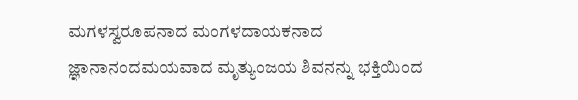ಮಗಳಸ್ವರೂಪನಾದ ಮಂಗಳದಾಯಕನಾದ ಜ್ಞಾನಾನಂದಮಯವಾದ ಮೃತ್ಯುಂಜಯ ಶಿವನನ್ನು ಭಕ್ತಿಯಿಂದ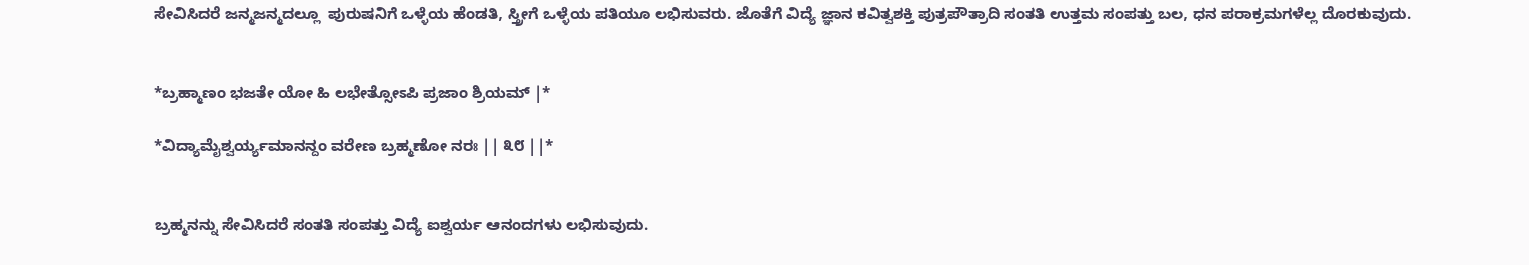ಸೇವಿಸಿದರೆ ಜನ್ಮಜನ್ಮದಲ್ಲೂ  ಪುರುಷನಿಗೆ ಒಳ್ಳೆಯ ಹೆಂಡತಿ, ಸ್ತ್ರೀಗೆ ಒಳ್ಳೆಯ ಪತಿಯೂ ಲಭಿಸುವರು. ಜೊತೆಗೆ ವಿದ್ಯೆ ಜ್ಞಾನ ಕವಿತ್ವಶಕ್ತಿ ಪುತ್ರಪೌತ್ರಾದಿ ಸಂತತಿ ಉತ್ತಮ ಸಂಪತ್ತು ಬಲ, ಧನ ಪರಾಕ್ರಮಗಳೆಲ್ಲ ದೊರಕುವುದು.


*ಬ್ರಹ್ಮಾಣಂ ಭಜತೇ ಯೋ ಹಿ ಲಭೇತ್ಸೋಽಪಿ ಪ್ರಜಾಂ ಶ್ರಿಯಮ್ |*

*ವಿದ್ಯಾಮೈಶ್ವರ್ಯ್ಯಮಾನನ್ದಂ ವರೇಣ ಬ್ರಹ್ಮಣೋ ನರಃ || ೩೮ ||*


ಬ್ರಹ್ಮನನ್ನು ಸೇವಿಸಿದರೆ ಸಂತತಿ ಸಂಪತ್ತು ವಿದ್ಯೆ ಐಶ್ವರ್ಯ ಆನಂದಗಳು ಲಭಿಸುವುದು.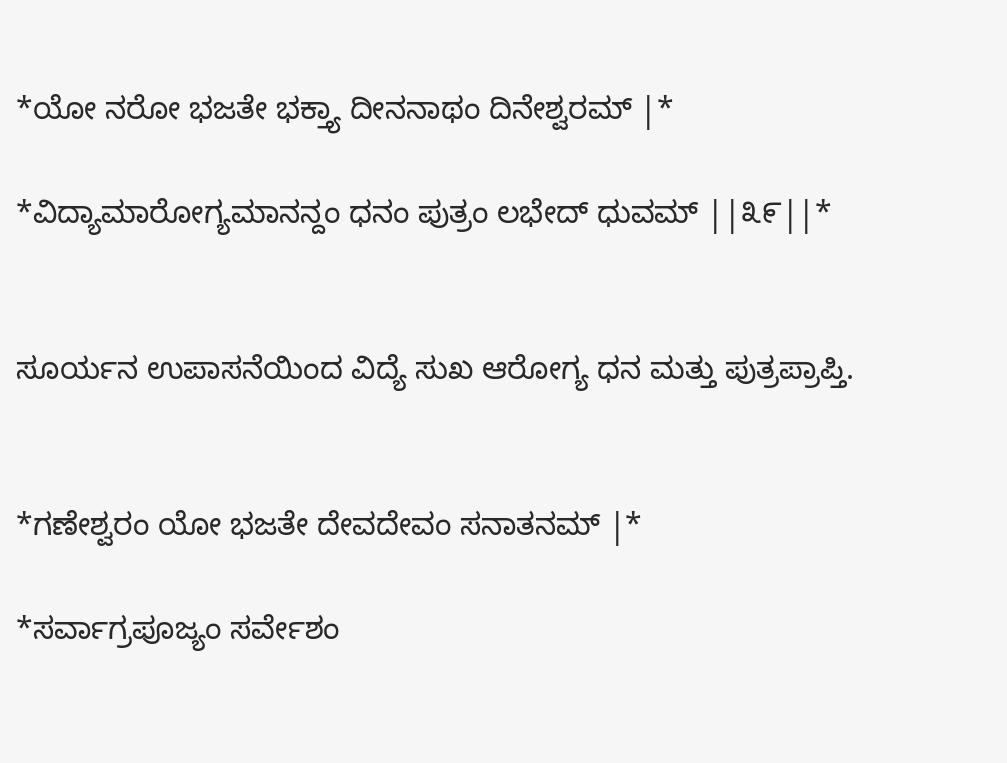*ಯೋ ನರೋ ಭಜತೇ ಭಕ್ತ್ಯಾ ದೀನನಾಥಂ ದಿನೇಶ್ವರಮ್ |*

*ವಿದ್ಯಾಮಾರೋಗ್ಯಮಾನನ್ದಂ ಧನಂ ಪುತ್ರಂ ಲಭೇದ್ ಧುವಮ್ ||೩೯||*


ಸೂರ್ಯನ ಉಪಾಸನೆಯಿಂದ ವಿದ್ಯೆ ಸುಖ ಆರೋಗ್ಯ ಧನ ಮತ್ತು ಪುತ್ರಪ್ರಾಪ್ತಿ.


*ಗಣೇಶ್ವರಂ ಯೋ ಭಜತೇ ದೇವದೇವಂ ಸನಾತನಮ್ |*

*ಸರ್ವಾಗ್ರಪೂಜ್ಯಂ ಸರ್ವೇಶಂ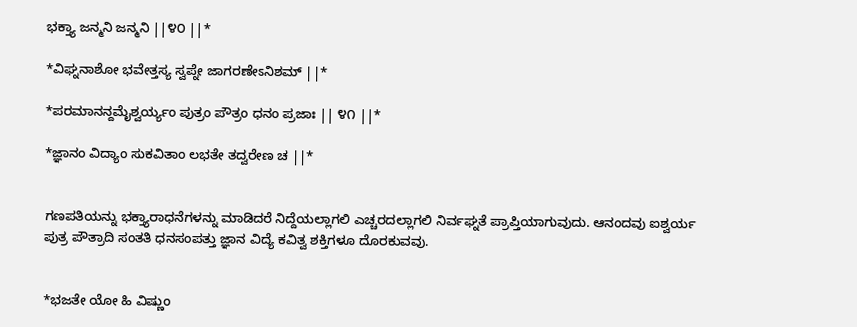ಭಕ್ತ್ಯಾ ಜನ್ಮನಿ ಜನ್ಮನಿ ||೪೦ ||*

*ವಿಘ್ನನಾಶೋ ಭವೇತ್ತಸ್ಯ ಸ್ವಪ್ನೇ ಜಾಗರಣೇಽನಿಶಮ್ ||*

*ಪರಮಾನನ್ದಮೈಶ್ವರ್ಯ್ಯಂ ಪುತ್ರಂ ಪೌತ್ರಂ ಧನಂ ಪ್ರಜಾಃ || ೪೧ ||*

*ಜ್ಞಾನಂ ವಿದ್ಯಾಂ ಸುಕವಿತಾಂ ಲಭತೇ ತದ್ವರೇಣ ಚ ||*


ಗಣಪತಿಯನ್ನು ಭಕ್ತ್ಯಾರಾಧನೆಗಳನ್ನು ಮಾಡಿದರೆ ನಿದ್ದೆಯಲ್ಲಾಗಲಿ ಎಚ್ಚರದಲ್ಲಾಗಲಿ ನಿರ್ವಘ್ನತೆ ಪ್ರಾಪ್ತಿಯಾಗುವುದು. ಆನಂದವು ಐಶ್ವರ್ಯ ಪುತ್ರ ಪೌತ್ರಾದಿ ಸಂತತಿ ಧನಸಂಪತ್ತು ಜ್ಞಾನ ವಿದ್ಯೆ ಕವಿತ್ವ ಶಕ್ತಿಗಳೂ ದೊರಕುವವು.


*ಭಜತೇ ಯೋ ಹಿ ವಿಷ್ಣುಂ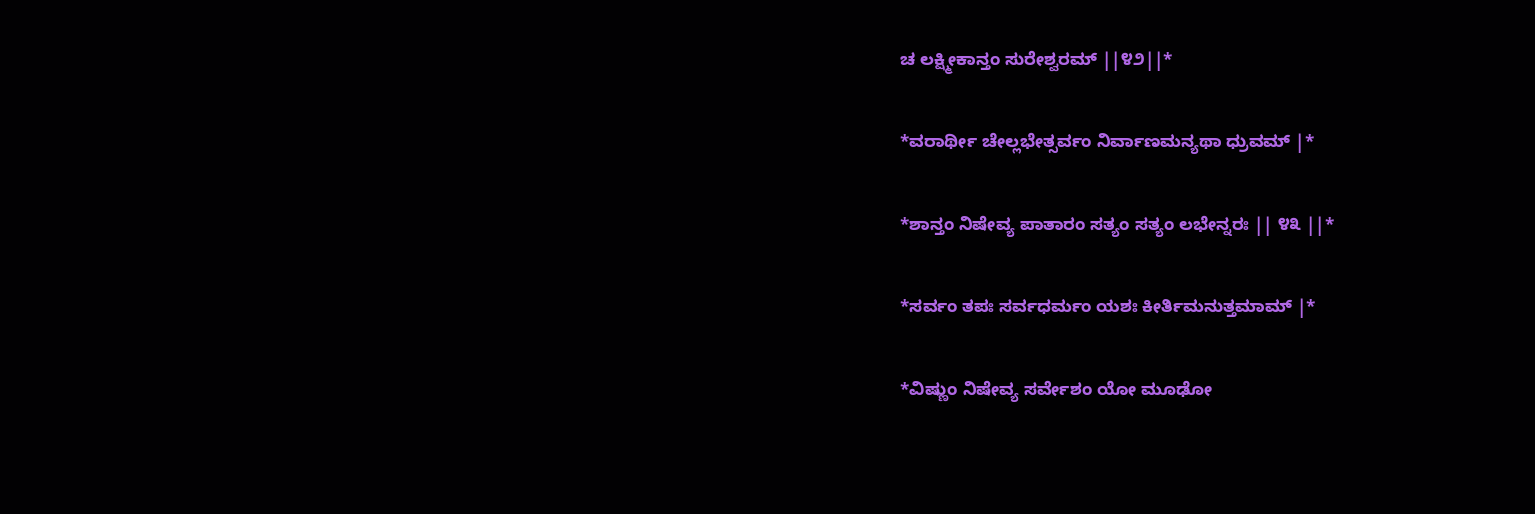ಚ ಲಕ್ಷ್ಮೀಕಾನ್ತಂ ಸುರೇಶ್ವರಮ್ ||೪೨||*

*ವರಾರ್ಥೀ ಚೇಲ್ಲಭೇತ್ಸರ್ವಂ ನಿರ್ವಾಣಮನ್ಯಥಾ ಧ್ರುವಮ್ |*

*ಶಾನ್ತಂ ನಿಷೇವ್ಯ ಪಾತಾರಂ ಸತ್ಯಂ ಸತ್ಯಂ ಲಭೇನ್ನರಃ || ೪೩ ||*

*ಸರ್ವಂ ತಪಃ ಸರ್ವಧರ್ಮಂ ಯಶಃ ಕೀರ್ತಿಮನುತ್ತಮಾಮ್ |*

*ವಿಷ್ಣುಂ ನಿಷೇವ್ಯ ಸರ್ವೇಶಂ ಯೋ ಮೂಢೋ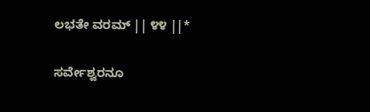ಲಭತೇ ವರಮ್ || ೪೪ ||*


ಸರ್ವೇಶ್ವರನೂ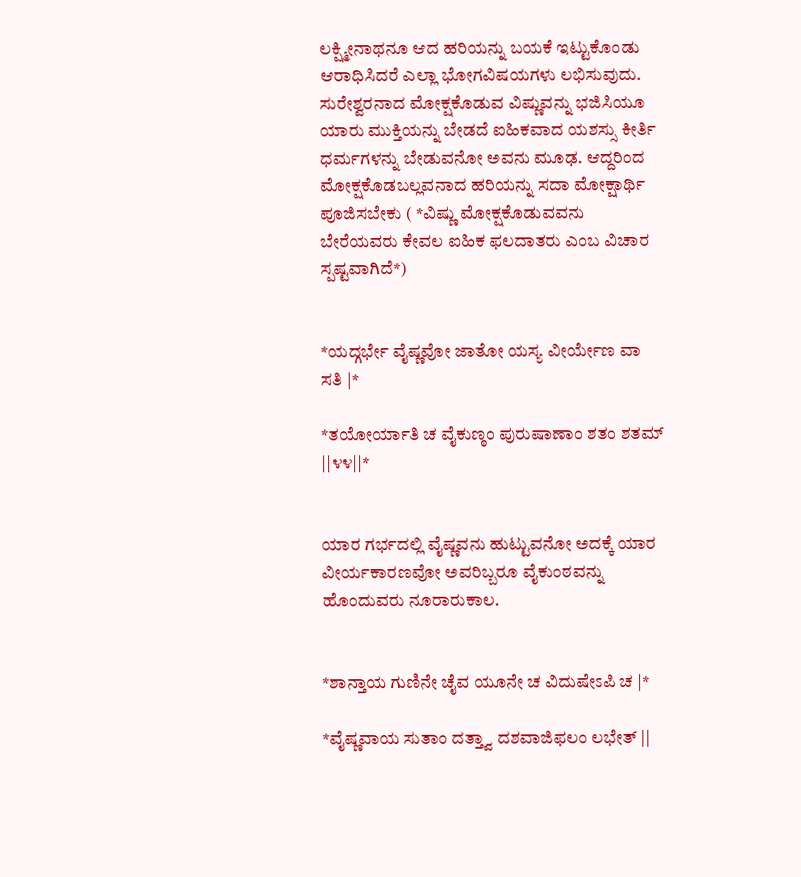ಲಕ್ಷ್ಮೀನಾಥನೂ ಆದ ಹರಿಯನ್ನು ಬಯಕೆ ಇಟ್ಟುಕೊಂಡು ಆರಾಧಿಸಿದರೆ ಎಲ್ಲಾ ಭೋಗವಿಷಯಗಳು ಲಭಿಸುವುದು. ಸುರೇಶ್ವರನಾದ ಮೋಕ್ಷಕೊಡುವ ವಿಷ್ಣುವನ್ನು ಭಜಿಸಿಯೂ ಯಾರು ಮುಕ್ತಿಯನ್ನು ಬೇಡದೆ ಐಹಿಕವಾದ ಯಶಸ್ಸು ಕೀರ್ತಿ ಧರ್ಮಗಳನ್ನು ಬೇಡುವನೋ ಅವನು ಮೂಢ. ಆದ್ದರಿಂದ  ಮೋಕ್ಷಕೊಡಬಲ್ಲವನಾದ ಹರಿಯನ್ನು ಸದಾ ಮೋಕ್ಷಾರ್ಥಿ ಪೂಜಿಸಬೇಕು ( *ವಿಷ್ಣು ಮೋಕ್ಷಕೊಡುವವನು ಬೇರೆಯವರು ಕೇವಲ ಐಹಿಕ ಫಲದಾತರು ಎಂಬ ವಿಚಾರ ಸ್ಪಷ್ಟವಾಗಿದೆ*)


*ಯದ್ಗರ್ಭೇ ವೈಷ್ಣವೋ ಜಾತೋ ಯಸ್ಯ ವೀರ್ಯೇಣ ವಾ ಸತಿ |*

*ತಯೋರ್ಯಾತಿ ಚ ವೈಕುಣ್ಠಂ ಪುರುಷಾಣಾಂ ಶತಂ ಶತಮ್ ||೪೪||*


ಯಾರ ಗರ್ಭದಲ್ಲಿ ವೈಷ್ಣವನು ಹುಟ್ಟುವನೋ ಅದಕ್ಕೆ ಯಾರ ವೀರ್ಯಕಾರಣವೋ ಅವರಿಬ್ಬರೂ ವೈಕುಂಠವನ್ನು ಹೊಂದುವರು ನೂರಾರುಕಾಲ.


*ಶಾನ್ತಾಯ ಗುಣಿನೇ ಚೈವ ಯೂನೇ ಚ ವಿದುಷೇಽಪಿ ಚ |*

*ವೈಷ್ಣವಾಯ ಸುತಾಂ ದತ್ತ್ವಾ ದಶವಾಜಿಫಲಂ ಲಭೇತ್ ||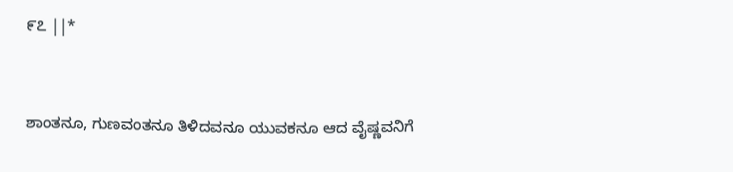೯೭ ||*


ಶಾಂತನೂ, ಗುಣವಂತನೂ ತಿಳಿದವನೂ ಯುವಕನೂ ಆದ ವೈಷ್ಣವನಿಗೆ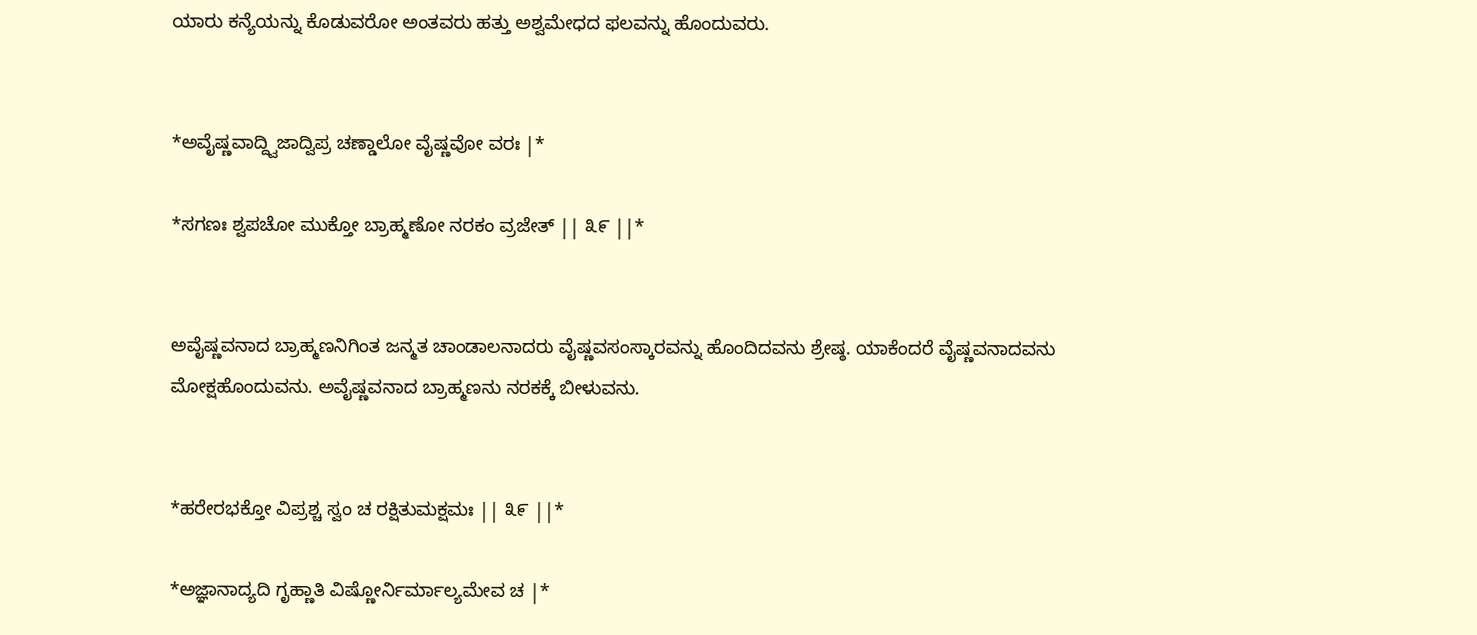ಯಾರು ಕನ್ಯೆಯನ್ನು ಕೊಡುವರೋ ಅಂತವರು ಹತ್ತು ಅಶ್ವಮೇಧದ ಫಲವನ್ನು ಹೊಂದುವರು.


*ಅವೈಷ್ಣವಾದ್ದ್ವಿಜಾದ್ವಿಪ್ರ ಚಣ್ಡಾಲೋ ವೈಷ್ಣವೋ ವರಃ |*

*ಸಗಣಃ ಶ್ವಪಚೋ ಮುಕ್ತೋ ಬ್ರಾಹ್ಮಣೋ ನರಕಂ ವ್ರಜೇತ್ || ೩೯ ||*


ಅವೈಷ್ಣವನಾದ ಬ್ರಾಹ್ಮಣನಿಗಿಂತ ಜನ್ಮತ ಚಾಂಡಾಲನಾದರು ವೈಷ್ಣವಸಂಸ್ಕಾರವನ್ನು ಹೊಂದಿದವನು ಶ್ರೇಷ್ಠ. ಯಾಕೆಂದರೆ ವೈಷ್ಣವನಾದವನು ಮೋಕ್ಷಹೊಂದುವನು. ಅವೈಷ್ಣವನಾದ ಬ್ರಾಹ್ಮಣನು ನರಕಕ್ಕೆ ಬೀಳುವನು.


*ಹರೇರಭಕ್ತೋ ವಿಪ್ರಶ್ಚ ಸ್ವಂ ಚ ರಕ್ಷಿತುಮಕ್ಷಮಃ || ೩೯ ||*

*ಅಜ್ಞಾನಾದ್ಯದಿ ಗೃಹ್ಣಾತಿ ವಿಷ್ಣೋರ್ನಿರ್ಮಾಲ್ಯಮೇವ ಚ |*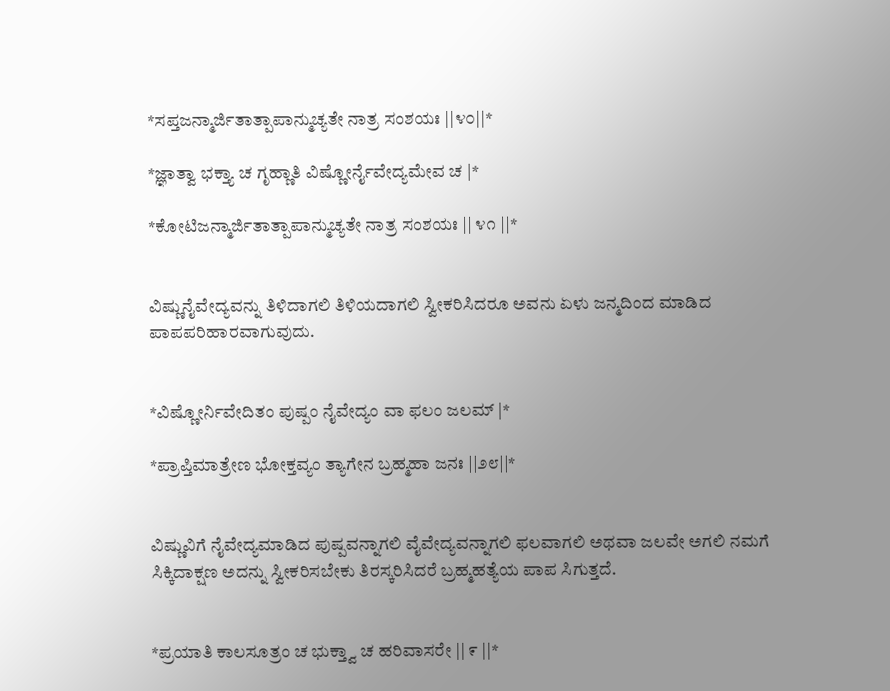*ಸಪ್ತಜನ್ಮಾರ್ಜಿತಾತ್ಪಾಪಾನ್ಮುಚ್ಯತೇ ನಾತ್ರ ಸಂಶಯಃ ||೪೦||*

*ಜ್ಞಾತ್ವಾ ಭಕ್ತ್ಯಾ ಚ ಗೃಹ್ಣಾತಿ ವಿಷ್ಣೋರ್ನೈವೇದ್ಯಮೇವ ಚ |*

*ಕೋಟಿಜನ್ಮಾರ್ಜಿತಾತ್ಪಾಪಾನ್ಮುಚ್ಯತೇ ನಾತ್ರ ಸಂಶಯಃ || ೪೧ ||*


ವಿಷ್ಣುನೈವೇದ್ಯವನ್ನು ತಿಳಿದಾಗಲಿ ತಿಳಿಯದಾಗಲಿ ಸ್ವೀಕರಿಸಿದರೂ ಅವನು ಏಳು ಜನ್ಮದಿಂದ ಮಾಡಿದ ಪಾಪಪರಿಹಾರವಾಗುವುದು.


*ವಿಷ್ಣೋರ್ನಿವೇದಿತಂ ಪುಷ್ಪಂ ನೈವೇದ್ಯಂ ವಾ ಫಲಂ ಜಲಮ್ |*

*ಪ್ರಾಪ್ತಿಮಾತ್ರೇಣ ಭೋಕ್ತವ್ಯಂ ತ್ಯಾಗೇನ ಬ್ರಹ್ಮಹಾ ಜನಃ ||೨೮||*


ವಿಷ್ಣುವಿಗೆ ನೈವೇದ್ಯಮಾಡಿದ ಪುಷ್ಪವನ್ನಾಗಲಿ ವೈವೇದ್ಯವನ್ನಾಗಲಿ ಫಲವಾಗಲಿ ಅಥವಾ ಜಲವೇ ಅಗಲಿ ನಮಗೆ ಸಿಕ್ಕಿದಾಕ್ಷಣ ಅದನ್ನು ಸ್ವೀಕರಿಸಬೇಕು ತಿರಸ್ಕರಿಸಿದರೆ ಬ್ರಹ್ಮಹತ್ಯೆಯ ಪಾಪ ಸಿಗುತ್ತದೆ.


*ಪ್ರಯಾತಿ ಕಾಲಸೂತ್ರಂ ಚ ಭುಕ್ತ್ವಾ ಚ ಹರಿವಾಸರೇ || ೯ ||*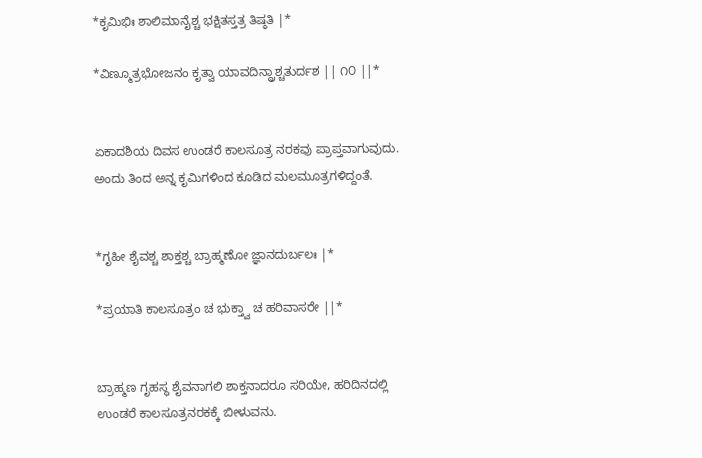*ಕೃಮಿಭಿಃ ಶಾಲಿಮಾನೈಶ್ಚ ಭಕ್ಷಿತಸ್ತತ್ರ ತಿಷ್ಠತಿ |*

*ವಿಣ್ಮೂತ್ರಭೋಜನಂ ಕೃತ್ವಾ ಯಾವದಿನ್ದ್ರಾಶ್ಚತುರ್ದಶ || ೧೦ ||*


ಏಕಾದಶಿಯ ದಿವಸ ಉಂಡರೆ ಕಾಲಸೂತ್ರ ನರಕವು ಪ್ರಾಪ್ತವಾಗುವುದು. ಅಂದು ತಿಂದ ಅನ್ನ ಕೃಮಿಗಳಿಂದ ಕೂಡಿದ ಮಲಮೂತ್ರಗಳಿದ್ದಂತೆ.


*ಗೃಹೀ ಶೈವಶ್ಚ ಶಾಕ್ತಶ್ಚ ಬ್ರಾಹ್ಮಣೋ ಜ್ಞಾನದುರ್ಬಲಃ |*

*ಪ್ರಯಾತಿ ಕಾಲಸೂತ್ರಂ ಚ ಭುಕ್ತ್ವಾ ಚ ಹರಿವಾಸರೇ ||*


ಬ್ರಾಹ್ಮಣ ಗೃಹಸ್ಥ ಶೈವನಾಗಲಿ ಶಾಕ್ತನಾದರೂ ಸರಿಯೇ, ಹರಿದಿನದಲ್ಲಿ ಉಂಡರೆ ಕಾಲಸೂತ್ರನರಕಕ್ಕೆ ಬೀಳುವನು.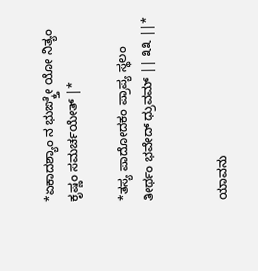*ಏಕಾದಶ್ಯಾಂ ನ ಭುಙ್ಕ್ತೇ ಯೋ ನಿತ್ಯಂ ಕೃಷ್ಣಂ ಸಮರ್ಚಯೇತ್ |*

*ತಸ್ಯ ಪಾದೋದಕಂ ಪ್ರಾಪ್ಯ ಸ್ಥಲಂ ತೀರ್ಥಂ ಭವೇದ್ ಧ್ರುವಮ್ || ೩೩ ||*


ಯಾವನು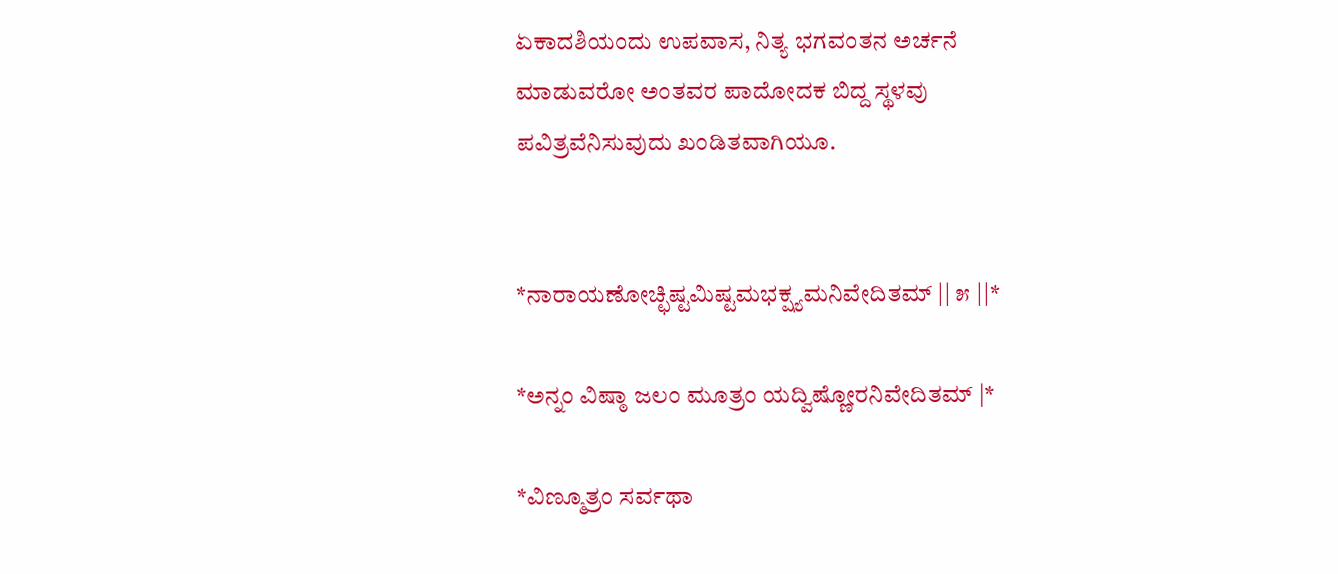ಏಕಾದಶಿಯಂದು ಉಪವಾಸ, ನಿತ್ಯ ಭಗವಂತನ ಅರ್ಚನೆ ಮಾಡುವರೋ ಅಂತವರ ಪಾದೋದಕ ಬಿದ್ದ ಸ್ಥಳವು ಪವಿತ್ರವೆನಿಸುವುದು ಖಂಡಿತವಾಗಿಯೂ.


*ನಾರಾಯಣೋಚ್ಛಿಷ್ಟಮಿಷ್ಟಮಭಕ್ಷ್ಯಮನಿವೇದಿತಮ್ || ೫ ||*

*ಅನ್ನಂ ವಿಷ್ಠಾ ಜಲಂ ಮೂತ್ರಂ ಯದ್ವಿಷ್ಣೋರನಿವೇದಿತಮ್ |*

*ವಿಣ್ಮೂತ್ರಂ ಸರ್ವಥಾ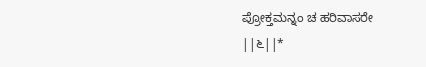ಪ್ರೋಕ್ತಮನ್ನಂ ಚ ಹರಿವಾಸರೇ ||೬||*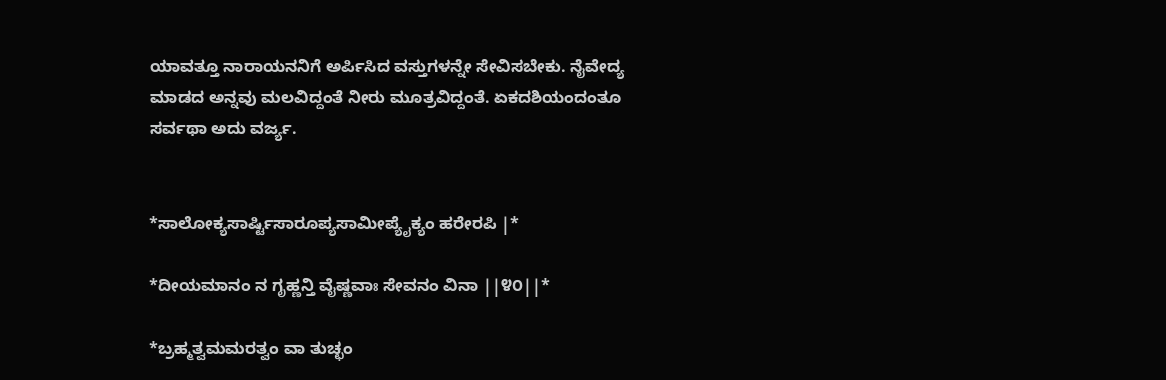ಯಾವತ್ತೂ ನಾರಾಯನನಿಗೆ ಅರ್ಪಿಸಿದ ವಸ್ತುಗಳನ್ನೇ ಸೇವಿಸಬೇಕು. ನೈವೇದ್ಯ ಮಾಡದ ಅನ್ನವು ಮಲವಿದ್ದಂತೆ ನೀರು ಮೂತ್ರವಿದ್ದಂತೆ. ಏಕದಶಿಯಂದಂತೂ ಸರ್ವಥಾ ಅದು ವರ್ಜ್ಯ.


*ಸಾಲೋಕ್ಯಸಾರ್ಷ್ಟಿಸಾರೂಪ್ಯಸಾಮೀಪ್ಯೈಕ್ಯಂ ಹರೇರಪಿ |*

*ದೀಯಮಾನಂ ನ ಗೃಹ್ಣನ್ತಿ ವೈಷ್ಣವಾಃ ಸೇವನಂ ವಿನಾ ||೪೦||*

*ಬ್ರಹ್ಮತ್ವಮಮರತ್ವಂ ವಾ ತುಚ್ಛಂ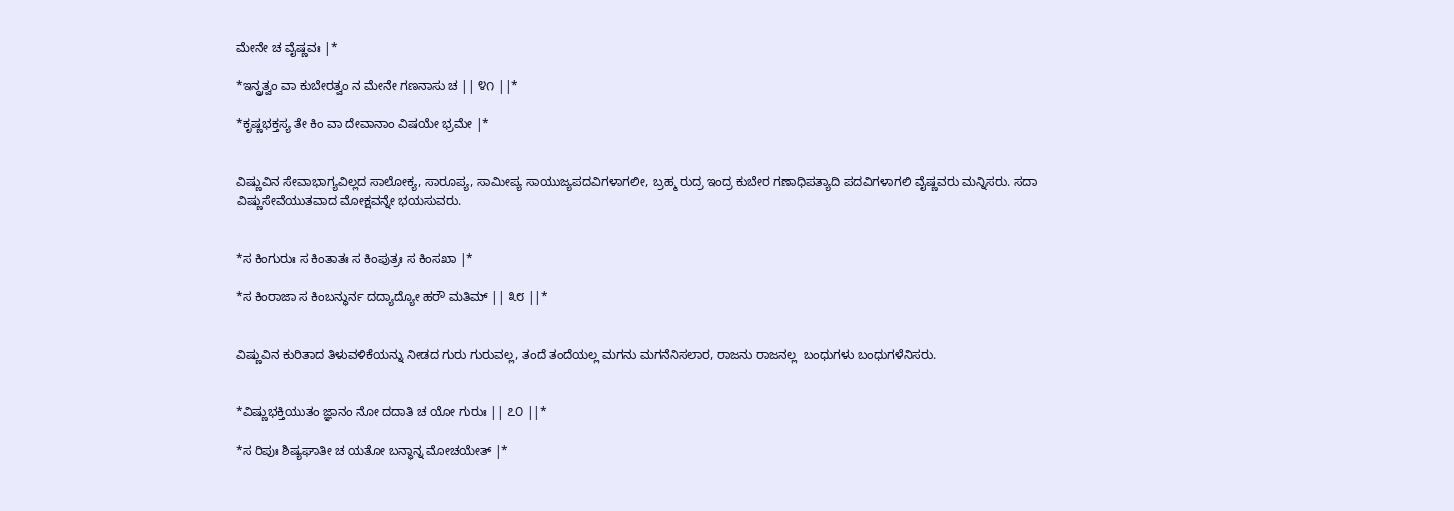ಮೇನೇ ಚ ವೈಷ್ಣವಃ |*

*ಇನ್ದ್ರತ್ವಂ ವಾ ಕುಬೇರತ್ವಂ ನ ಮೇನೇ ಗಣನಾಸು ಚ || ೪೧ ||*

*ಕೃಷ್ಣಭಕ್ತಸ್ಯ ತೇ ಕಿಂ ವಾ ದೇವಾನಾಂ ವಿಷಯೇ ಭ್ರಮೇ |*


ವಿಷ್ಣುವಿನ ಸೇವಾಭಾಗ್ಯವಿಲ್ಲದ ಸಾಲೋಕ್ಯ, ಸಾರೂಪ್ಯ, ಸಾಮೀಪ್ಯ ಸಾಯುಜ್ಯಪದವಿಗಳಾಗಲೀ, ಬ್ರಹ್ಮ ರುದ್ರ ಇಂದ್ರ ಕುಬೇರ ಗಣಾಧಿಪತ್ಯಾದಿ ಪದವಿಗಳಾಗಲಿ ವೈಷ್ಣವರು ಮನ್ನಿಸರು. ಸದಾ ವಿಷ್ಣುಸೇವೆಯುತವಾದ ಮೋಕ್ಷವನ್ನೇ ಭಯಸುವರು.


*ಸ ಕಿಂಗುರುಃ ಸ ಕಿಂತಾತಃ ಸ ಕಿಂಪುತ್ರಃ ಸ ಕಿಂಸಖಾ |*

*ಸ ಕಿಂರಾಜಾ ಸ ಕಿಂಬನ್ಧುರ್ನ ದದ್ಯಾದ್ಯೋ ಹರೌ ಮತಿಮ್ || ೩೮ ||*


ವಿಷ್ಣುವಿನ ಕುರಿತಾದ ತಿಳುವಳಿಕೆಯನ್ನು ನೀಡದ ಗುರು ಗುರುವಲ್ಲ, ತಂದೆ ತಂದೆಯಲ್ಲ ಮಗನು ಮಗನೆನಿಸಲಾರ, ರಾಜನು ರಾಜನಲ್ಲ  ಬಂಧುಗಳು ಬಂಧುಗಳೆನಿಸರು.


*ವಿಷ್ಣುಭಕ್ತಿಯುತಂ ಜ್ಞಾನಂ ನೋ ದದಾತಿ ಚ ಯೋ ಗುರುಃ || ೭೦ ||*

*ಸ ರಿಪುಃ ಶಿಷ್ಯಘಾತೀ ಚ ಯತೋ ಬನ್ಧಾನ್ನ ಮೋಚಯೇತ್ |*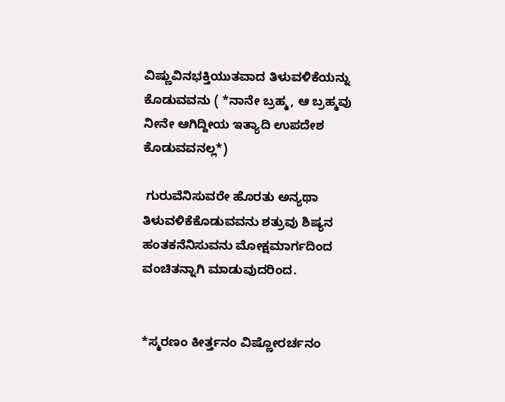ವಿಷ್ಣುವಿನಭಕ್ತಿಯುತವಾದ ತಿಳುವಳಿಕೆಯನ್ನು ಕೊಡುವವನು ( *ನಾನೇ ಬ್ರಹ್ಮ, ಆ ಬ್ರಹ್ಮವು ನೀನೇ ಆಗಿದ್ದೀಯ ಇತ್ಯಾದಿ ಉಪದೇಶ ಕೊಡುವವನಲ್ಲ*)

 ಗುರುವೆನಿಸುವರೇ ಹೊರತು ಅನ್ಯಥಾ ತಿಳುವಳಿಕೆಕೊಡುವವನು ಶತ್ರುವು ಶಿಷ್ಯನ ಹಂತಕನೆನಿಸುವನು ಮೋಕ್ಷಮಾರ್ಗದಿಂದ ವಂಚಿತನ್ನಾಗಿ ಮಾಡುವುದರಿಂದ.


*ಸ್ಮರಣಂ ಕೀರ್ತ್ತನಂ ವಿಷ್ಣೋರರ್ಚನಂ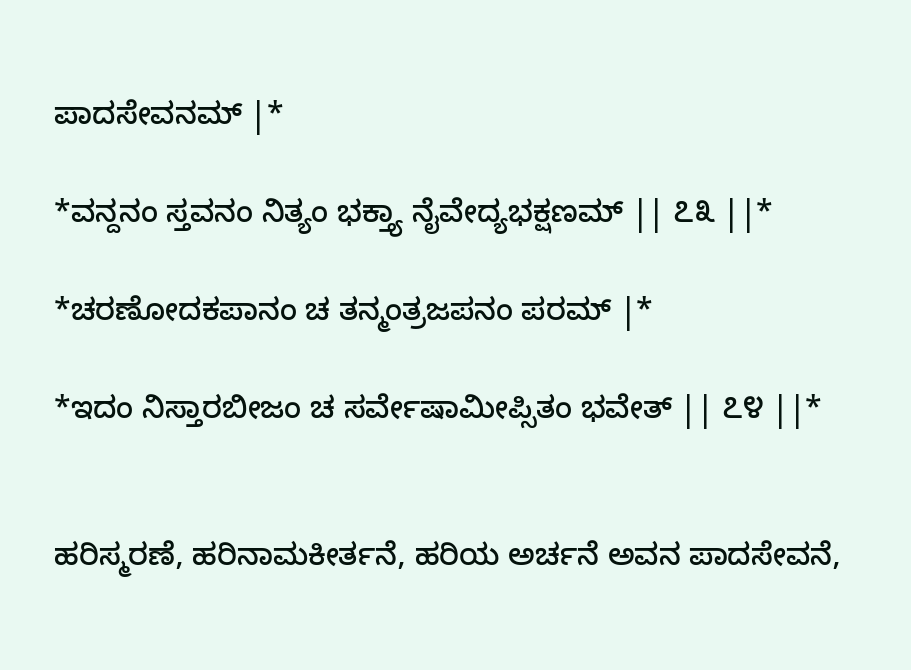ಪಾದಸೇವನಮ್ |*

*ವನ್ದನಂ ಸ್ತವನಂ ನಿತ್ಯಂ ಭಕ್ತ್ಯಾ ನೈವೇದ್ಯಭಕ್ಷಣಮ್ || ೭೩ ||*

*ಚರಣೋದಕಪಾನಂ ಚ ತನ್ಮಂತ್ರಜಪನಂ ಪರಮ್ |*

*ಇದಂ ನಿಸ್ತಾರಬೀಜಂ ಚ ಸರ್ವೇಷಾಮೀಪ್ಸಿತಂ ಭವೇತ್ || ೭೪ ||*


ಹರಿಸ್ಮರಣೆ, ಹರಿನಾಮಕೀರ್ತನೆ, ಹರಿಯ ಅರ್ಚನೆ ಅವನ ಪಾದಸೇವನೆ,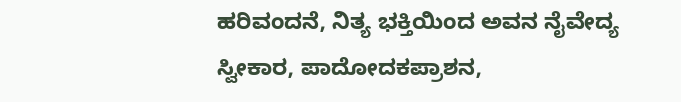ಹರಿವಂದನೆ, ನಿತ್ಯ ಭಕ್ತಿಯಿಂದ ಅವನ ನೈವೇದ್ಯ ಸ್ವೀಕಾರ, ಪಾದೋದಕಪ್ರಾಶನ,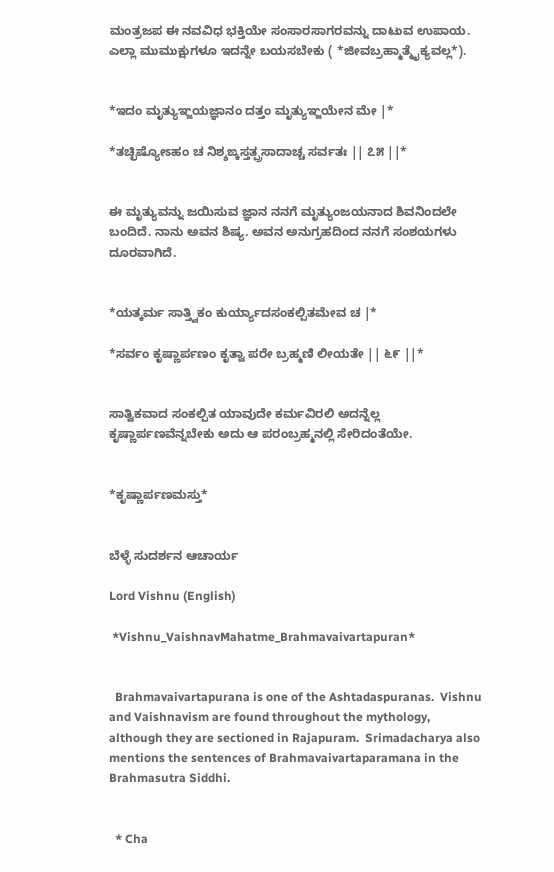ಮಂತ್ರಜಪ ಈ ನವವಿಧ ಭಕ್ತಿಯೇ ಸಂಸಾರಸಾಗರವನ್ನು ದಾಟುವ ಉಪಾಯ. ಎಲ್ಲಾ ಮುಮುಕ್ಷುಗಳೂ ಇದನ್ನೇ ಬಯಸಬೇಕು ( *ಜೀವಬ್ರಹ್ಮಾತ್ಮೈಕ್ಯವಲ್ಲ*).


*ಇದಂ ಮೃತ್ಯುಞ್ಜಯಜ್ಞಾನಂ ದತ್ತಂ ಮೃತ್ಯುಞ್ಜಯೇನ ಮೇ |*

*ತಚ್ಛಿಷ್ಯೋಽಹಂ ಚ ನಿಶ್ಶಙ್ಕಸ್ತತ್ಪ್ರಸಾದಾಚ್ಚ ಸರ್ವತಃ || ೭೫ ||*


ಈ ಮೃತ್ಯುವನ್ನು ಜಯಿಸುವ ಜ್ಞಾನ ನನಗೆ ಮೃತ್ಯುಂಜಯನಾದ ಶಿವನಿಂದಲೇ ಬಂದಿದೆ. ನಾನು ಅವನ ಶಿಷ್ಯ. ಅವನ ಅನುಗ್ರಹದಿಂದ ನನಗೆ ಸಂಶಯಗಳು ದೂರವಾಗಿದೆ.


*ಯತ್ಕರ್ಮ ಸಾತ್ತ್ವಿಕಂ ಕುರ್ಯ್ಯಾದಸಂಕಲ್ಪಿತಮೇವ ಚ |*

*ಸರ್ವಂ ಕೃಷ್ಣಾರ್ಪಣಂ ಕೃತ್ವಾ ಪರೇ ಬ್ರಹ್ಮಣಿ ಲೀಯತೇ || ೬೯ ||*


ಸಾತ್ವಿಕವಾದ ಸಂಕಲ್ಪಿತ ಯಾವುದೇ ಕರ್ಮವಿರಲಿ ಅದನ್ನೆಲ್ಲ ಕೃಷ್ಣಾರ್ಪಣವೆನ್ನಬೇಕು ಅದು ಆ ಪರಂಬ್ರಹ್ಮನಲ್ಲಿ ಸೇರಿದಂತೆಯೇ.


*ಕೃಷ್ಣಾರ್ಪಣಮಸ್ತು*


ಬೆಳ್ಳೆ ಸುದರ್ಶನ ಆಚಾರ್ಯ

Lord Vishnu (English)

 *Vishnu_VaishnavMahatme_Brahmavaivartapuran*


  Brahmavaivartapurana is one of the Ashtadaspuranas.  Vishnu and Vaishnavism are found throughout the mythology, although they are sectioned in Rajapuram.  Srimadacharya also mentions the sentences of Brahmavaivartaparamana in the Brahmasutra Siddhi.


  * Cha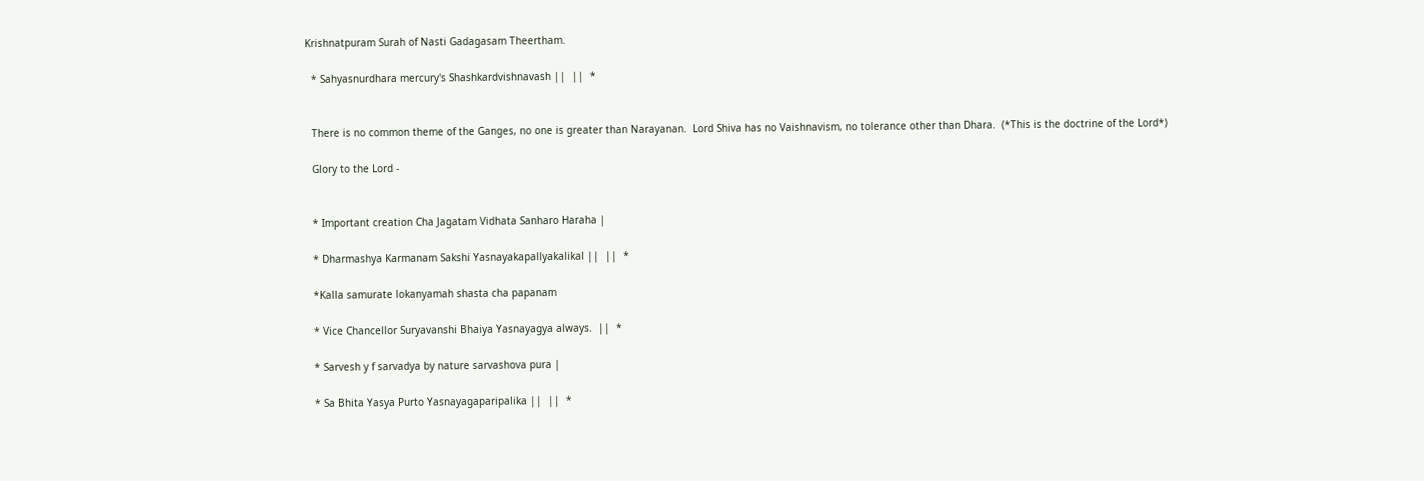Krishnatpuram Surah of Nasti Gadagasam Theertham.

  * Sahyasnurdhara mercury's Shashkardvishnavash ||  ||  *


  There is no common theme of the Ganges, no one is greater than Narayanan.  Lord Shiva has no Vaishnavism, no tolerance other than Dhara.  (*This is the doctrine of the Lord*)

  Glory to the Lord -


  * Important creation Cha Jagatam Vidhata Sanharo Haraha |

  * Dharmashya Karmanam Sakshi Yasnayakapallyakalikal ||  ||  *

  *Kalla samurate lokanyamah shasta cha papanam

  * Vice Chancellor Suryavanshi Bhaiya Yasnayagya always.  ||  *

  * Sarvesh y f sarvadya by nature sarvashova pura |

  * Sa Bhita Yasya Purto Yasnayagaparipalika ||  ||  *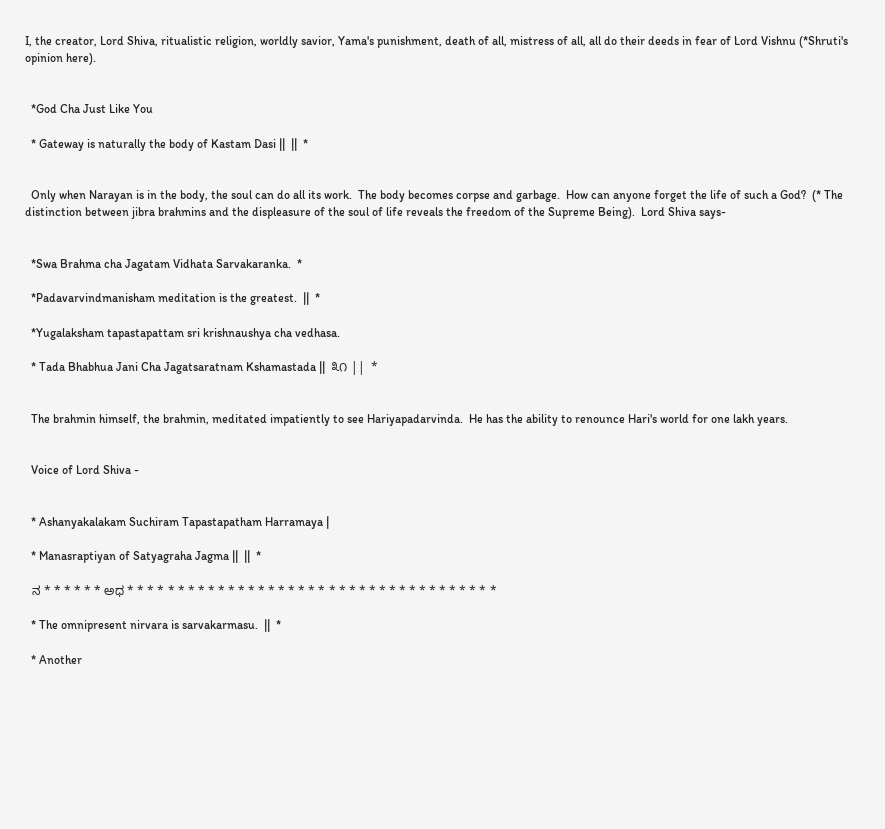I, the creator, Lord Shiva, ritualistic religion, worldly savior, Yama's punishment, death of all, mistress of all, all do their deeds in fear of Lord Vishnu (*Shruti's opinion here).


  *God Cha Just Like You

  * Gateway is naturally the body of Kastam Dasi ||  ||  *


  Only when Narayan is in the body, the soul can do all its work.  The body becomes corpse and garbage.  How can anyone forget the life of such a God?  (* The distinction between jibra brahmins and the displeasure of the soul of life reveals the freedom of the Supreme Being).  Lord Shiva says-


  *Swa Brahma cha Jagatam Vidhata Sarvakaranka.  *

  *Padavarvindmanisham meditation is the greatest.  ||  *

  *Yugalaksham tapastapattam sri krishnaushya cha vedhasa.

  * Tada Bhabhua Jani Cha Jagatsaratnam Kshamastada ||  ೩೧ ||  *


  The brahmin himself, the brahmin, meditated impatiently to see Hariyapadarvinda.  He has the ability to renounce Hari's world for one lakh years.


  Voice of Lord Shiva -


  * Ashanyakalakam Suchiram Tapastapatham Harramaya |

  * Manasraptiyan of Satyagraha Jagma ||  ||  *

  ನ * * * * * * ಅಧ * * * * * * * * * * * * * * * * * * * * * * * * * * * * * * * * * * * * *

  * The omnipresent nirvara is sarvakarmasu.  ||  *

  * Another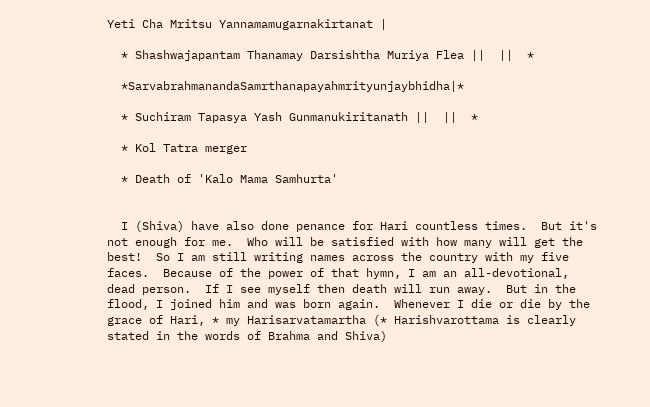Yeti Cha Mritsu Yannamamugarnakirtanat |

  * Shashwajapantam Thanamay Darsishtha Muriya Flea ||  ||  *

  *SarvabrahmanandaSamrthanapayahmrityunjaybhidha|*

  * Suchiram Tapasya Yash Gunmanukiritanath ||  ||  *

  * Kol Tatra merger

  * Death of 'Kalo Mama Samhurta'


  I (Shiva) have also done penance for Hari countless times.  But it's not enough for me.  Who will be satisfied with how many will get the best!  So I am still writing names across the country with my five faces.  Because of the power of that hymn, I am an all-devotional, dead person.  If I see myself then death will run away.  But in the flood, I joined him and was born again.  Whenever I die or die by the grace of Hari, * my Harisarvatamartha (* Harishvarottama is clearly stated in the words of Brahma and Shiva)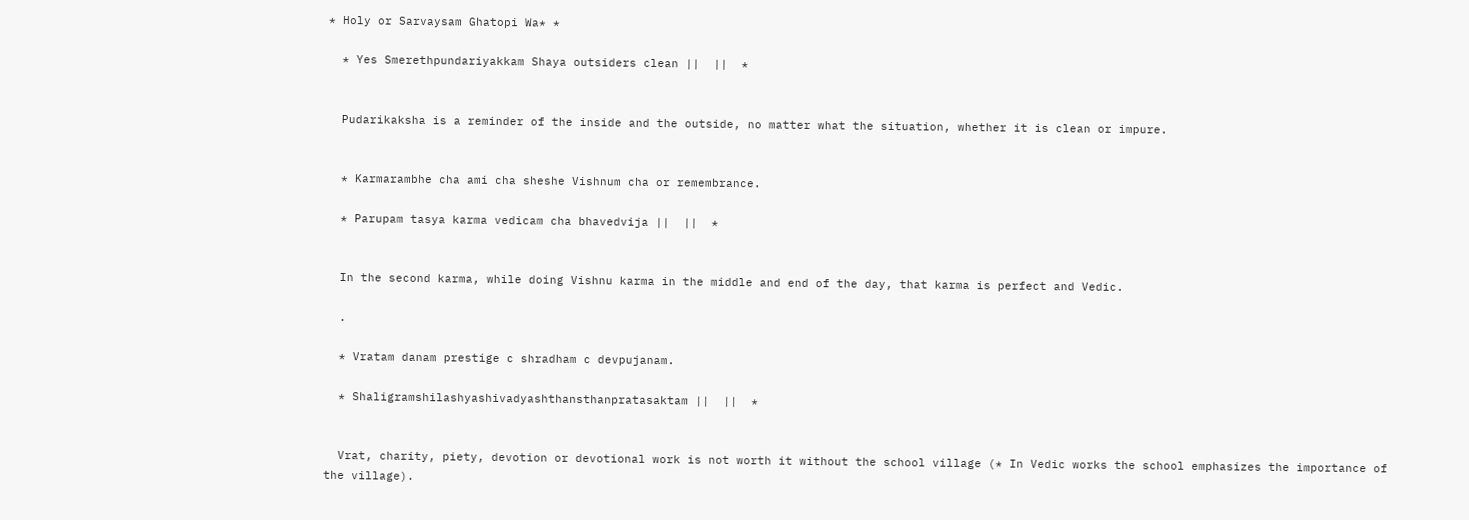* Holy or Sarvaysam Ghatopi Wa* *

  * Yes Smerethpundariyakkam Shaya outsiders clean ||  ||  *


  Pudarikaksha is a reminder of the inside and the outside, no matter what the situation, whether it is clean or impure.


  * Karmarambhe cha ami cha sheshe Vishnum cha or remembrance.

  * Parupam tasya karma vedicam cha bhavedvija ||  ||  *


  In the second karma, while doing Vishnu karma in the middle and end of the day, that karma is perfect and Vedic.

  .

  * Vratam danam prestige c shradham c devpujanam.

  * Shaligramshilashyashivadyashthansthanpratasaktam ||  ||  *


  Vrat, charity, piety, devotion or devotional work is not worth it without the school village (* In Vedic works the school emphasizes the importance of the village).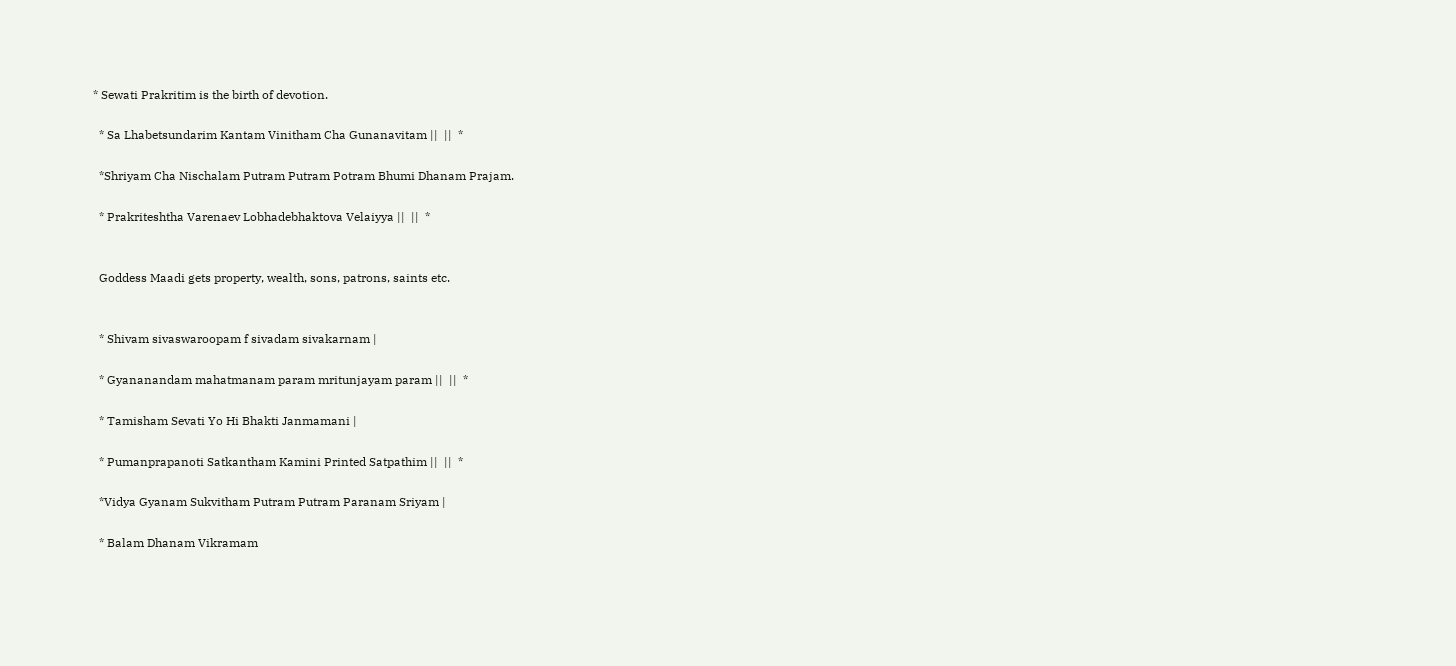* Sewati Prakritim is the birth of devotion.

  * Sa Lhabetsundarim Kantam Vinitham Cha Gunanavitam ||  ||  *

  *Shriyam Cha Nischalam Putram Putram Potram Bhumi Dhanam Prajam.

  * Prakriteshtha Varenaev Lobhadebhaktova Velaiyya ||  ||  *


  Goddess Maadi gets property, wealth, sons, patrons, saints etc.


  * Shivam sivaswaroopam f sivadam sivakarnam |

  * Gyananandam mahatmanam param mritunjayam param ||  ||  *

  * Tamisham Sevati Yo Hi Bhakti Janmamani |

  * Pumanprapanoti Satkantham Kamini Printed Satpathim ||  ||  *

  *Vidya Gyanam Sukvitham Putram Putram Paranam Sriyam |

  * Balam Dhanam Vikramam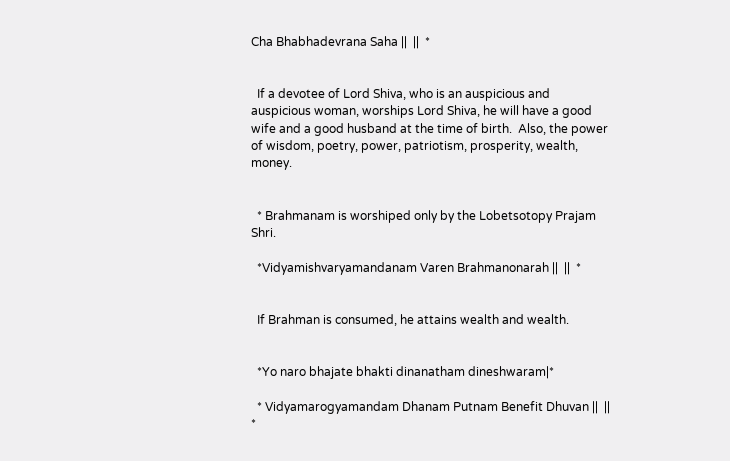Cha Bhabhadevrana Saha ||  ||  *


  If a devotee of Lord Shiva, who is an auspicious and auspicious woman, worships Lord Shiva, he will have a good wife and a good husband at the time of birth.  Also, the power of wisdom, poetry, power, patriotism, prosperity, wealth, money.


  * Brahmanam is worshiped only by the Lobetsotopy Prajam Shri.

  *Vidyamishvaryamandanam Varen Brahmanonarah ||  ||  *


  If Brahman is consumed, he attains wealth and wealth.


  *Yo naro bhajate bhakti dinanatham dineshwaram|*

  * Vidyamarogyamandam Dhanam Putnam Benefit Dhuvan ||  ||  *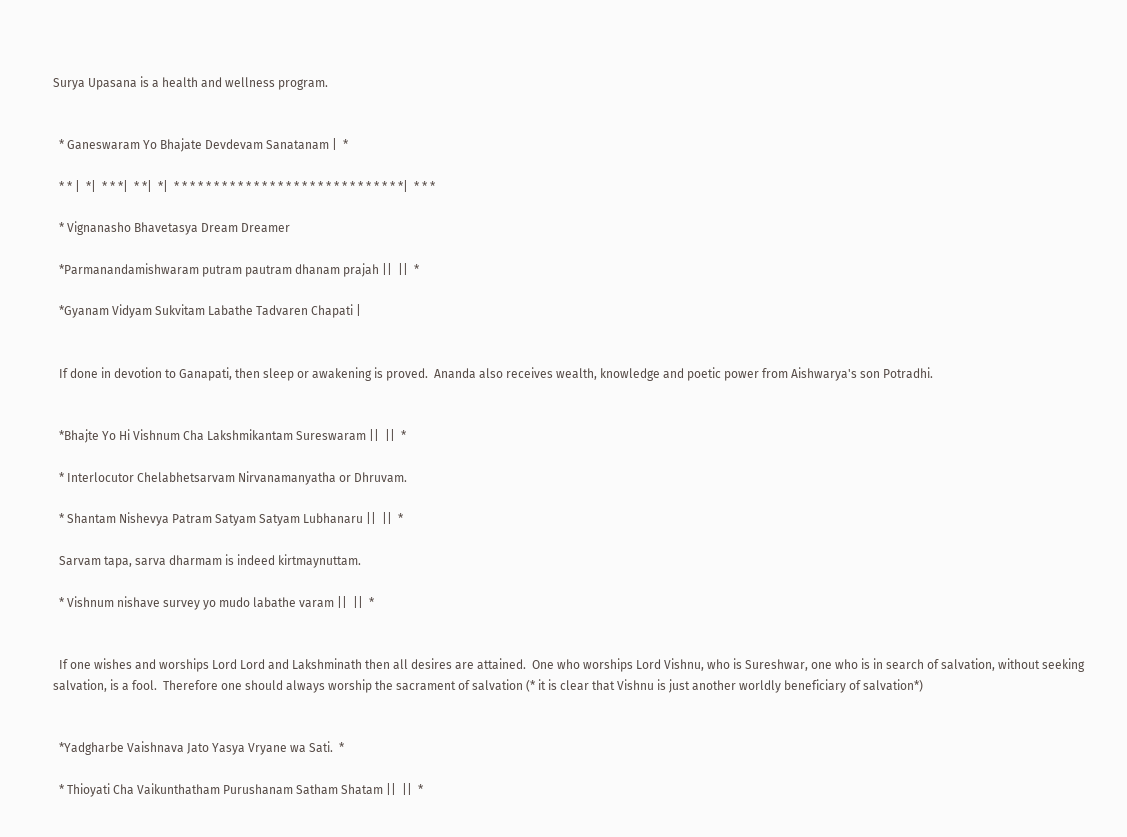Surya Upasana is a health and wellness program.


  * Ganeswaram Yo Bhajate Devdevam Sanatanam |  *

  * * |  *|  * * *|  * *|  *|  * * * * * * * * * * * * * * * * * * * * * * * * * * * * *|  * * *

  * Vignanasho Bhavetasya Dream Dreamer

  *Parmanandamishwaram putram pautram dhanam prajah ||  ||  *

  *Gyanam Vidyam Sukvitam Labathe Tadvaren Chapati |


  If done in devotion to Ganapati, then sleep or awakening is proved.  Ananda also receives wealth, knowledge and poetic power from Aishwarya's son Potradhi.


  *Bhajte Yo Hi Vishnum Cha Lakshmikantam Sureswaram ||  ||  *

  * Interlocutor Chelabhetsarvam Nirvanamanyatha or Dhruvam.

  * Shantam Nishevya Patram Satyam Satyam Lubhanaru ||  ||  *

  Sarvam tapa, sarva dharmam is indeed kirtmaynuttam.

  * Vishnum nishave survey yo mudo labathe varam ||  ||  *


  If one wishes and worships Lord Lord and Lakshminath then all desires are attained.  One who worships Lord Vishnu, who is Sureshwar, one who is in search of salvation, without seeking salvation, is a fool.  Therefore one should always worship the sacrament of salvation (* it is clear that Vishnu is just another worldly beneficiary of salvation*)


  *Yadgharbe Vaishnava Jato Yasya Vryane wa Sati.  *

  * Thioyati Cha Vaikunthatham Purushanam Satham Shatam ||  ||  *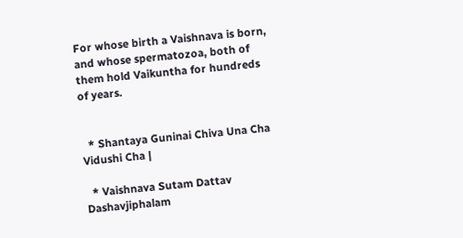For whose birth a Vaishnava is born, and whose spermatozoa, both of them hold Vaikuntha for hundreds of years.


  * Shantaya Guninai Chiva Una Cha Vidushi Cha |

  * Vaishnava Sutam Dattav Dashavjiphalam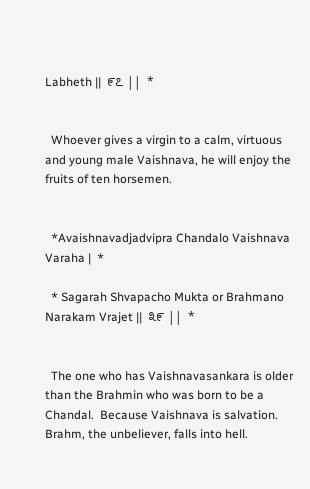Labheth ||  ೯೭ ||  *


  Whoever gives a virgin to a calm, virtuous and young male Vaishnava, he will enjoy the fruits of ten horsemen.


  *Avaishnavadjadvipra Chandalo Vaishnava Varaha |  *

  * Sagarah Shvapacho Mukta or Brahmano Narakam Vrajet ||  ೩೯ ||  *


  The one who has Vaishnavasankara is older than the Brahmin who was born to be a Chandal.  Because Vaishnava is salvation.  Brahm, the unbeliever, falls into hell.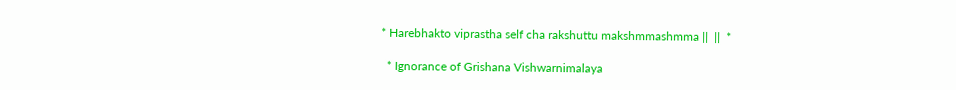* Harebhakto viprastha self cha rakshuttu makshmmashmma ||  ||  *

  * Ignorance of Grishana Vishwarnimalaya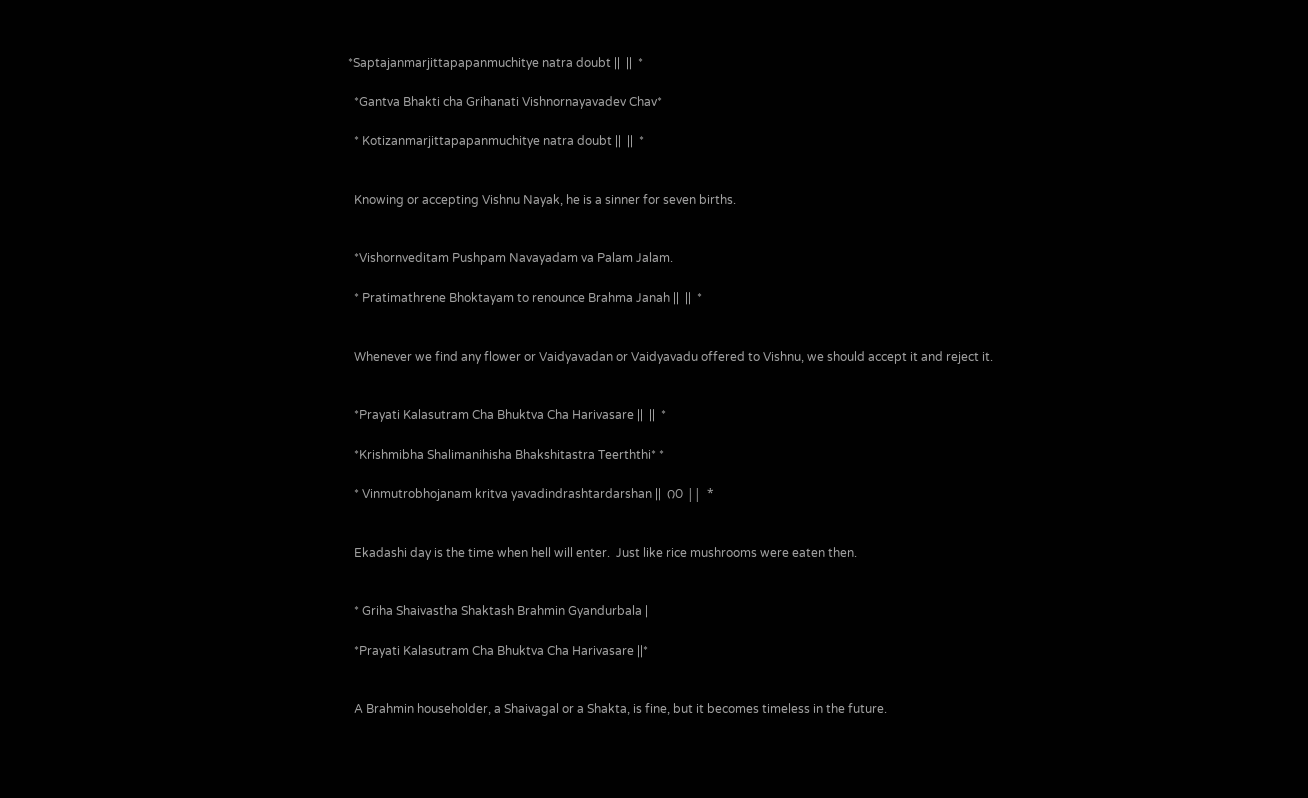*Saptajanmarjittapapanmuchitye natra doubt ||  ||  *

  *Gantva Bhakti cha Grihanati Vishnornayavadev Chav*

  * Kotizanmarjittapapanmuchitye natra doubt ||  ||  *


  Knowing or accepting Vishnu Nayak, he is a sinner for seven births.


  *Vishornveditam Pushpam Navayadam va Palam Jalam.

  * Pratimathrene Bhoktayam to renounce Brahma Janah ||  ||  *


  Whenever we find any flower or Vaidyavadan or Vaidyavadu offered to Vishnu, we should accept it and reject it.


  *Prayati Kalasutram Cha Bhuktva Cha Harivasare ||  ||  *

  *Krishmibha Shalimanihisha Bhakshitastra Teerththi* *

  * Vinmutrobhojanam kritva yavadindrashtardarshan ||  ೧೦ ||  *


  Ekadashi day is the time when hell will enter.  Just like rice mushrooms were eaten then.


  * Griha Shaivastha Shaktash Brahmin Gyandurbala |

  *Prayati Kalasutram Cha Bhuktva Cha Harivasare ||*


  A Brahmin householder, a Shaivagal or a Shakta, is fine, but it becomes timeless in the future.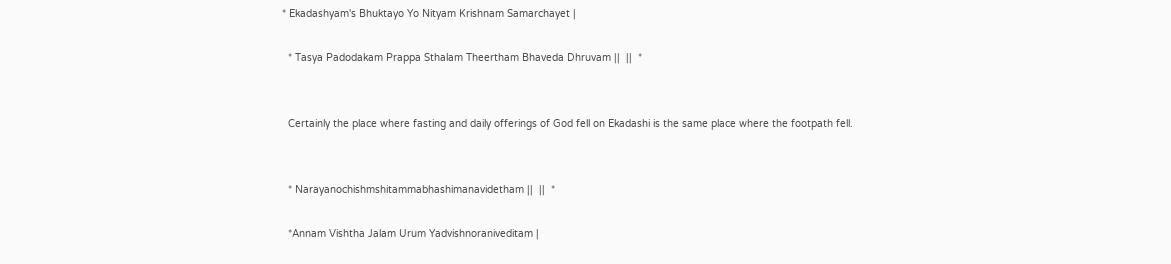* Ekadashyam's Bhuktayo Yo Nityam Krishnam Samarchayet |

  * Tasya Padodakam Prappa Sthalam Theertham Bhaveda Dhruvam ||  ||  *


  Certainly the place where fasting and daily offerings of God fell on Ekadashi is the same place where the footpath fell.


  * Narayanochishmshitammabhashimanavidetham ||  ||  *

  *Annam Vishtha Jalam Urum Yadvishnoraniveditam |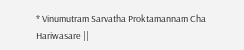* Vinumutram Sarvatha Proktamannam Cha Hariwasare ||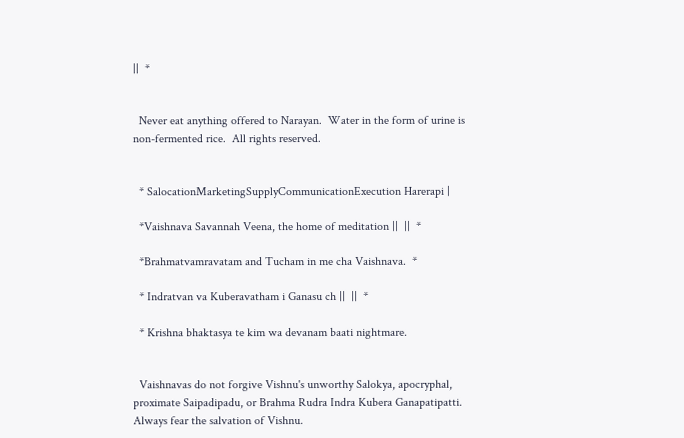||  *


  Never eat anything offered to Narayan.  Water in the form of urine is non-fermented rice.  All rights reserved.


  * SalocationMarketingSupplyCommunicationExecution Harerapi |

  *Vaishnava Savannah Veena, the home of meditation ||  ||  *

  *Brahmatvamravatam and Tucham in me cha Vaishnava.  *

  * Indratvan va Kuberavatham i Ganasu ch ||  ||  *

  * Krishna bhaktasya te kim wa devanam baati nightmare.


  Vaishnavas do not forgive Vishnu's unworthy Salokya, apocryphal, proximate Saipadipadu, or Brahma Rudra Indra Kubera Ganapatipatti.  Always fear the salvation of Vishnu.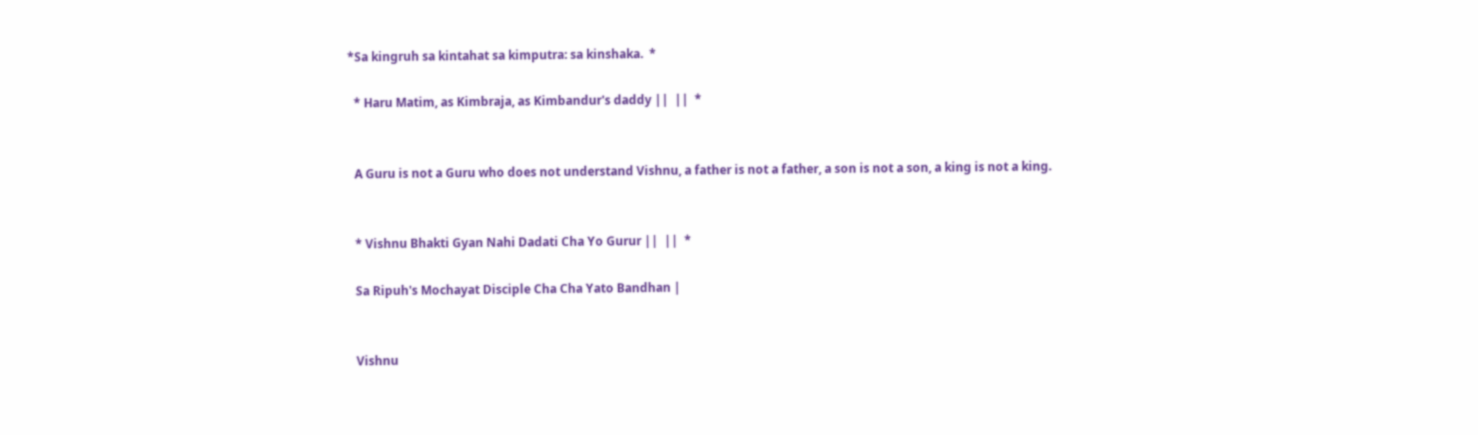*Sa kingruh sa kintahat sa kimputra: sa kinshaka.  *

  * Haru Matim, as Kimbraja, as Kimbandur's daddy ||  ||  *


  A Guru is not a Guru who does not understand Vishnu, a father is not a father, a son is not a son, a king is not a king.


  * Vishnu Bhakti Gyan Nahi Dadati Cha Yo Gurur ||  ||  *

  Sa Ripuh's Mochayat Disciple Cha Cha Yato Bandhan |


  Vishnu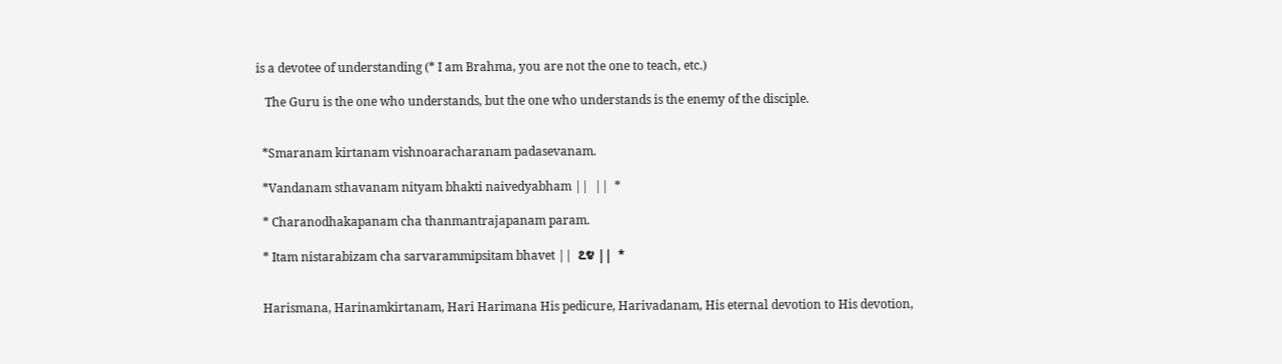is a devotee of understanding (* I am Brahma, you are not the one to teach, etc.)

   The Guru is the one who understands, but the one who understands is the enemy of the disciple.


  *Smaranam kirtanam vishnoaracharanam padasevanam.

  *Vandanam sthavanam nityam bhakti naivedyabham ||  ||  *

  * Charanodhakapanam cha thanmantrajapanam param.

  * Itam nistarabizam cha sarvarammipsitam bhavet ||  ೭೪ ||  *


  Harismana, Harinamkirtanam, Hari Harimana His pedicure, Harivadanam, His eternal devotion to His devotion,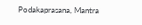Podakaprasana, Mantra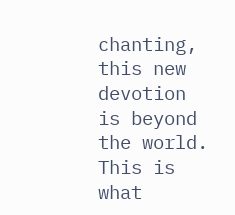chanting, this new devotion is beyond the world.  This is what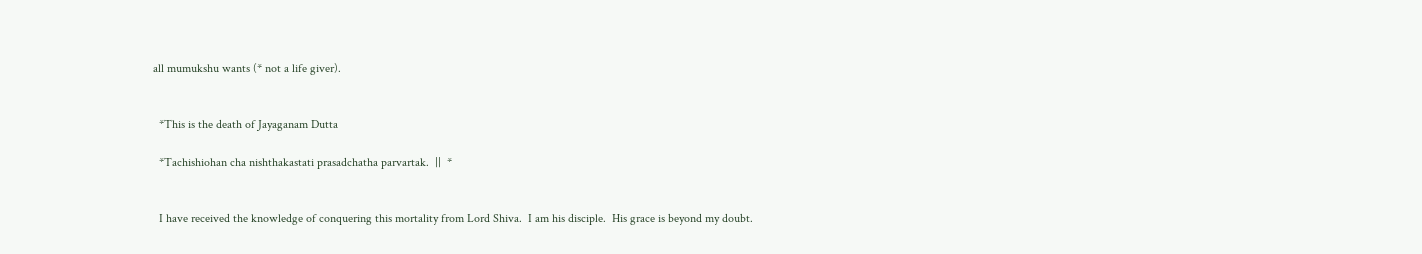all mumukshu wants (* not a life giver).


  *This is the death of Jayaganam Dutta

  *Tachishiohan cha nishthakastati prasadchatha parvartak.  ||  *


  I have received the knowledge of conquering this mortality from Lord Shiva.  I am his disciple.  His grace is beyond my doubt.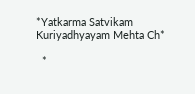*Yatkarma Satvikam Kuriyadhyayam Mehta Ch*

  *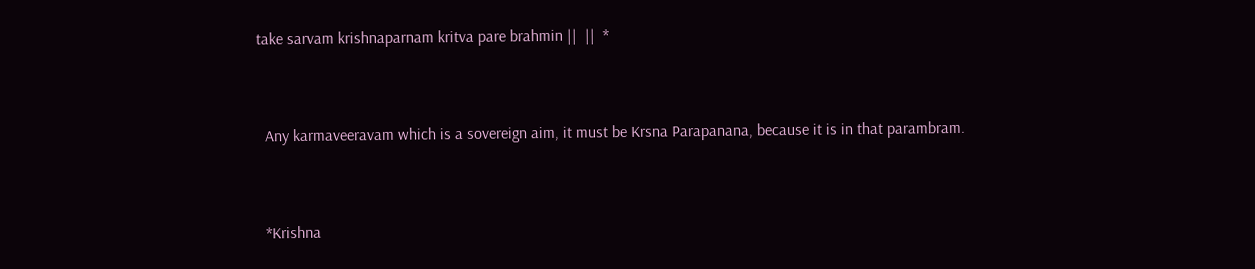take sarvam krishnaparnam kritva pare brahmin ||  ||  *


  Any karmaveeravam which is a sovereign aim, it must be Krsna Parapanana, because it is in that parambram.


  *Krishna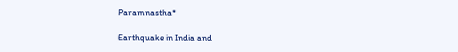Paramnastha*

Earthquake in India and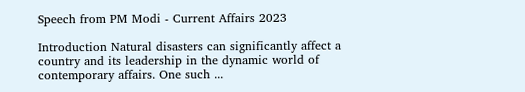Speech from PM Modi - Current Affairs 2023

Introduction Natural disasters can significantly affect a country and its leadership in the dynamic world of contemporary affairs. One such ...